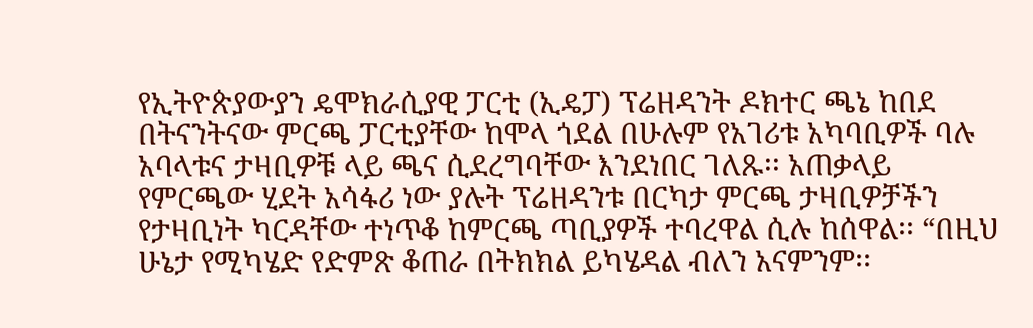የኢትዮጵያውያን ዴሞክራሲያዊ ፓርቲ (ኢዴፓ) ፕሬዘዳንት ዶክተር ጫኔ ከበደ በትናንትናው ምርጫ ፓርቲያቸው ከሞላ ጎደል በሁሉም የአገሪቱ አካባቢዎች ባሉ አባላቱና ታዛቢዎቹ ላይ ጫና ሲደረግባቸው እንደነበር ገለጹ፡፡ አጠቃላይ የምርጫው ሂደት አሳፋሪ ነው ያሉት ፕሬዘዳንቱ በርካታ ምርጫ ታዛቢዎቻችን የታዛቢነት ካርዳቸው ተነጥቆ ከምርጫ ጣቢያዎች ተባረዋል ሲሉ ከሰዋል፡፡ “በዚህ ሁኔታ የሚካሄድ የድምጽ ቆጠራ በትክክል ይካሄዳል ብለን አናምንም፡፡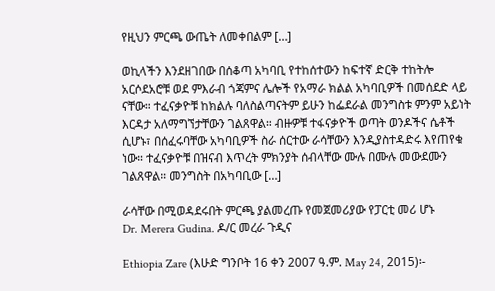የዚህን ምርጫ ውጤት ለመቀበልም […]

ወኪላችን እንደዘገበው በሰቆጣ አካባቢ የተከሰተውን ከፍተኛ ድርቅ ተከትሎ አርሶደአሮቹ ወደ ምእራብ ጎጃምና ሌሎች የአማራ ክልል አካባቢዎች በመሰደድ ላይ ናቸው። ተፈናቃዮቹ ከክልሉ ባለስልጣናትም ይሁን ከፌደራል መንግስቱ ምንም አይነት እርዳታ አለማግኘታቸውን ገልጸዋል። ብዙዎቹ ተፋናቃዮች ወጣት ወንዶችና ሴቶች ሲሆኑ፣ በሰፈሩባቸው አካባቢዎች ስራ ሰርተው ራሳቸውን እንዲያስተዳድሩ እየጠየቁ ነው። ተፈናቃዮቹ በዝናብ እጥረት ምክንያት ሰብላቸው ሙሉ በሙሉ መውደሙን ገልጸዋል። መንግስት በአካባቢው […]

ራሳቸው በሚወዳደሩበት ምርጫ ያልመረጡ የመጀመሪያው የፓርቲ መሪ ሆኑ
Dr. Merera Gudina. ዶ/ር መረራ ጉዲና

Ethiopia Zare (እሁድ ግንቦት 16 ቀን 2007 ዓ.ም. May 24, 2015)፡-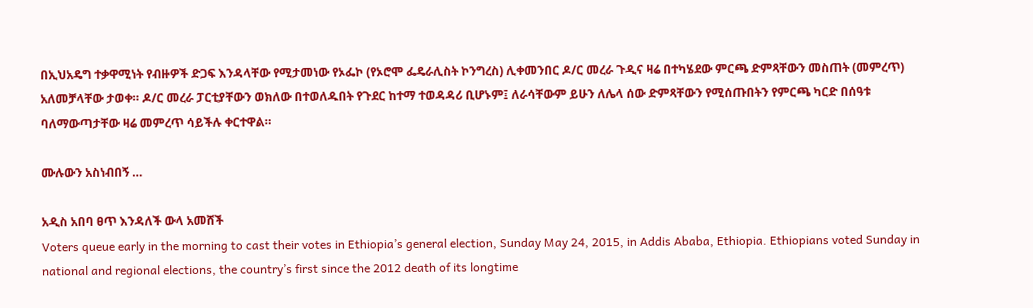በኢህአዴግ ተቃዋሚነት የብዙዎች ድጋፍ እንዳላቸው የሚታመነው የኦፌኮ (የኦሮሞ ፌዴራሊስት ኮንግረስ) ሊቀመንበር ዶ/ር መረራ ጉዲና ዛሬ በተካሄደው ምርጫ ድምጻቸውን መስጠት (መምረጥ) አለመቻላቸው ታወቀ። ዶ/ር መረራ ፓርቲያቸውን ወክለው በተወለዱበት የጉደር ከተማ ተወዳዳሪ ቢሆኑም፤ ለራሳቸውም ይሁን ለሌላ ሰው ድምጻቸውን የሚሰጡበትን የምርጫ ካርድ በሰዓቱ ባለማውጣታቸው ዛሬ መምረጥ ሳይችሉ ቀርተዋል።

ሙሉውን አስነብበኝ …

አዲስ አበባ ፀጥ እንዳለች ውላ አመሸች
Voters queue early in the morning to cast their votes in Ethiopia’s general election, Sunday May 24, 2015, in Addis Ababa, Ethiopia. Ethiopians voted Sunday in national and regional elections, the country’s first since the 2012 death of its longtime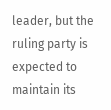leader, but the ruling party is expected to maintain its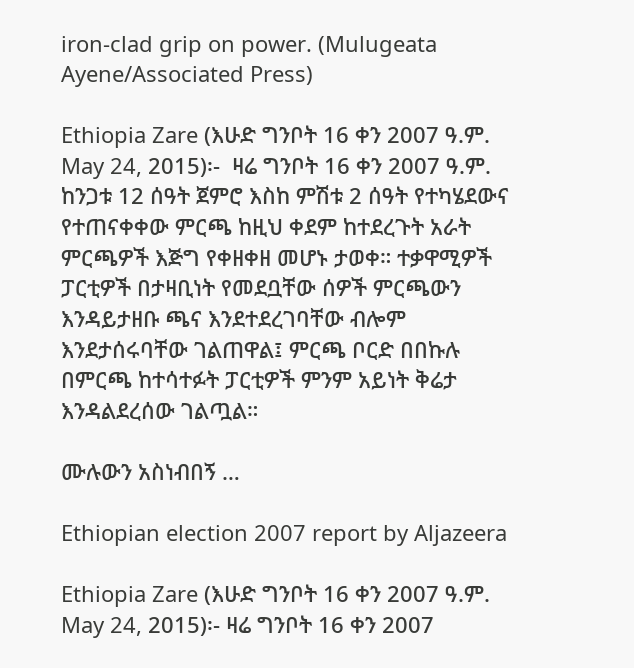iron-clad grip on power. (Mulugeata Ayene/Associated Press)

Ethiopia Zare (እሁድ ግንቦት 16 ቀን 2007 ዓ.ም. May 24, 2015)፡-  ዛሬ ግንቦት 16 ቀን 2007 ዓ.ም. ከንጋቱ 12 ሰዓት ጀምሮ እስከ ምሽቱ 2 ሰዓት የተካሄደውና የተጠናቀቀው ምርጫ ከዚህ ቀደም ከተደረጉት አራት ምርጫዎች እጅግ የቀዘቀዘ መሆኑ ታወቀ። ተቃዋሚዎች ፓርቲዎች በታዛቢነት የመደቧቸው ሰዎች ምርጫውን እንዳይታዘቡ ጫና እንደተደረገባቸው ብሎም እንደታሰሩባቸው ገልጠዋል፤ ምርጫ ቦርድ በበኩሉ በምርጫ ከተሳተፉት ፓርቲዎች ምንም አይነት ቅሬታ እንዳልደረሰው ገልጧል።

ሙሉውን አስነብበኝ …

Ethiopian election 2007 report by Aljazeera

Ethiopia Zare (እሁድ ግንቦት 16 ቀን 2007 ዓ.ም. May 24, 2015)፡- ዛሬ ግንቦት 16 ቀን 2007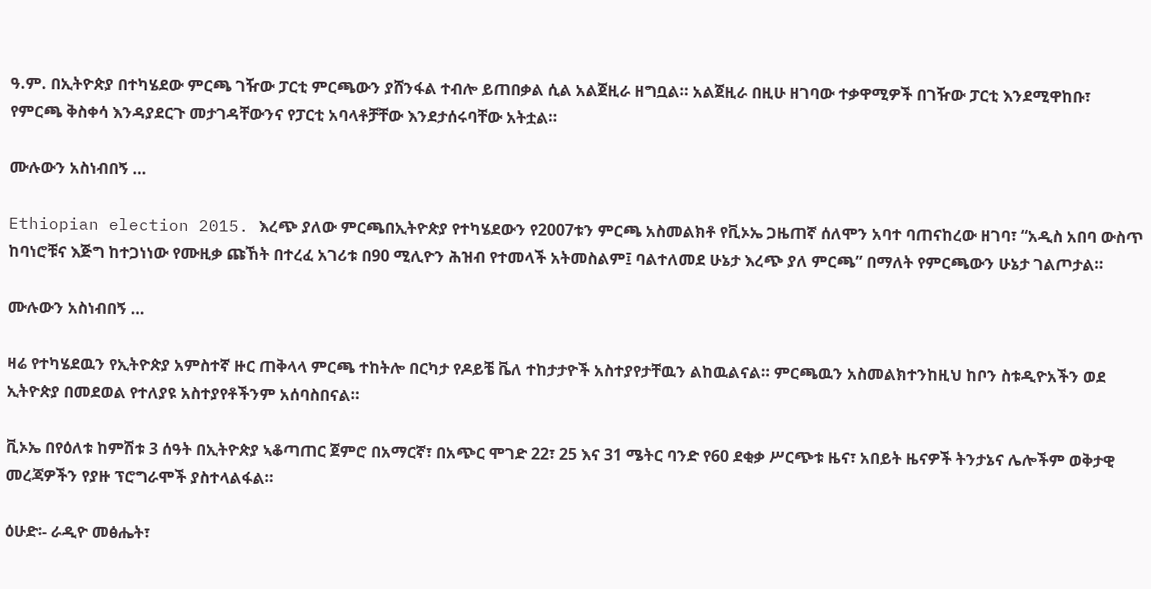ዓ.ም. በኢትዮጵያ በተካሄደው ምርጫ ገዥው ፓርቲ ምርጫውን ያሸንፋል ተብሎ ይጠበቃል ሲል አልጀዚራ ዘግቧል። አልጀዚራ በዚሁ ዘገባው ተቃዋሚዎች በገዥው ፓርቲ እንደሚዋከቡ፣ የምርጫ ቅስቀሳ እንዳያደርጉ መታገዳቸውንና የፓርቲ አባላቶቻቸው እንደታሰሩባቸው አትቷል።

ሙሉውን አስነብበኝ …

Ethiopian election 2015. እረጭ ያለው ምርጫበኢትዮጵያ የተካሄደውን የ2007ቱን ምርጫ አስመልክቶ የቪኦኤ ጋዜጠኛ ሰለሞን አባተ ባጠናከረው ዘገባ፣ “አዲስ አበባ ውስጥ ከባነሮቹና እጅግ ከተጋነነው የሙዚቃ ጩኸት በተረፈ አገሪቱ በ90 ሚሊዮን ሕዝብ የተመላች አትመስልም፤ ባልተለመደ ሁኔታ እረጭ ያለ ምርጫ” በማለት የምርጫውን ሁኔታ ገልጦታል።

ሙሉውን አስነብበኝ …

ዛሬ የተካሄደዉን የኢትዮጵያ አምስተኛ ዙር ጠቅላላ ምርጫ ተከትሎ በርካታ የዶይቼ ቬለ ተከታታዮች አስተያየታቸዉን ልከዉልናል። ምርጫዉን አስመልክተንከዚህ ከቦን ስቱዲዮአችን ወደ ኢትዮጵያ በመደወል የተለያዩ አስተያየቶችንም አሰባስበናል።

ቪኦኤ በየዕለቱ ከምሽቱ 3 ሰዓት በኢትዮጵያ ኣቆጣጠር ጀምሮ በአማርኛ፣ በአጭር ሞገድ 22፣ 25 እና 31 ሜትር ባንድ የ60 ደቂቃ ሥርጭቱ ዜና፣ አበይት ዜናዎች ትንታኔና ሌሎችም ወቅታዊ መረጃዎችን የያዙ ፕሮግራሞች ያስተላልፋል።

ዕሁድ፡- ራዲዮ መፅሔት፣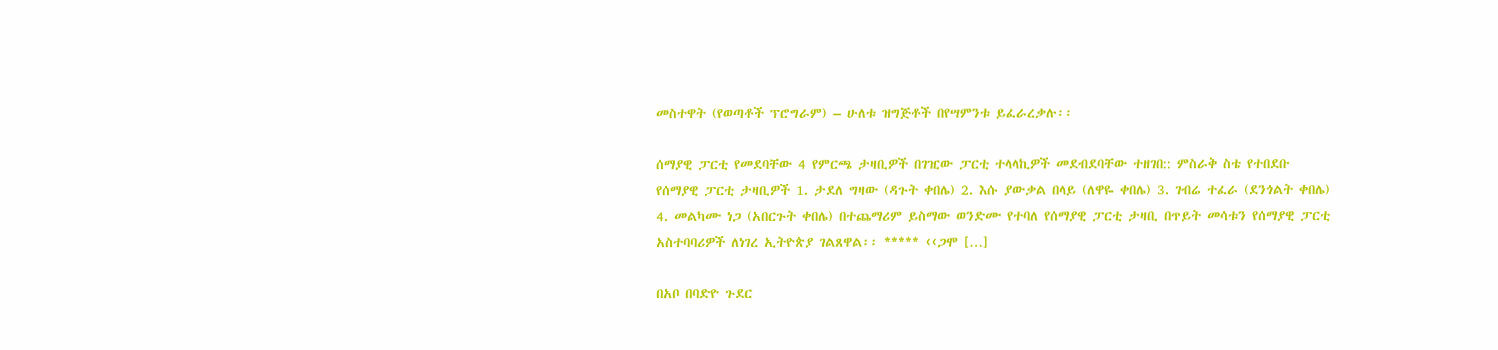መስተዋት (የወጣቶች ፕሮግራም) – ሁለቱ ዝግጅቶች በየሣምንቱ ይፈራረቃሉ፡፡

ሰማያዊ ፓርቲ የመደባቸው 4 የምርጫ ታዛቢዎች በገዢው ፓርቲ ተላላኪዎች መደብደባቸው ተዘገበ:: ምስራቅ ስቴ የተበደቡ የሰማያዊ ፓርቲ ታዛቢዎች 1. ታደለ ግዛው (ዳጉት ቀበሌ) 2. እሱ ያውቃል በላይ (ለዋዬ ቀበሌ) 3. ገብሬ ተፈራ (ደንጎልት ቀበሌ) 4. መልካሙ ነጋ (አበርጉት ቀበሌ) በተጨማሪም ይስማው ወንድሙ የተባለ የሰማያዊ ፓርቲ ታዛቢ በጥይት መሳቱን የሰማያዊ ፓርቲ አስተባባሪዎች ለነገረ ኢትዮጵያ ገልጸዋል፡፡ ***** ‹‹ጋሞ […]

በአቦ በባድዮ ጉደር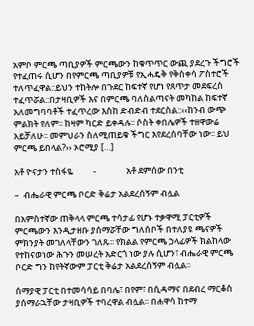አምቦ ምርጫ ጣቢያዎች ምርጫውን ከቁጥጥር ውጪ ያደረጉ ችግሮች የተፈጠሩ ሲሆን በየምርጫ ጣቢያዎቹ የኢሓዴቅ የቅስቀሳ ፖስተሮች ተለጥፈዋል::ይህን ተከትሎ በጉደር ከፍተኛ የሆነ የጸጥታ መደፍረስ ተፈጥሯል::በታዛቢዎች እና በምርጫ ባለስልጣናት መካከል ከፍተኛ አለመግባባቶች ተፈጥረው እስከ ድብድብ ተደርስል::‹‹ከንብ ውጭ ምልክት የለም፡፡ ከዛም ካርድ ይቀዳሉ፡፡ ሶስት ቀበሌዎች ተዘዋውሬ አይቻለሁ፡፡ መምህራን ስለሚጠይቁ ችግር እየደረሰባቸው ነው፡፡ ይህ ምርጫ ይበላል?›› ኦሮሚያ […]

አቶ ዮናታን ተስፋዬ          -               አቶ ደምሰው በንቲ

–  ብሔራዊ ምርጫ ቦርድ ቅሬታ አልደረሰኝም ብሏል

በአምስተኛው ጠቅላላ ምርጫ ተሳታፊ የሆኑ ተቃዋሚ ፓርቲዎች ምርጫውን እንዲታዘቡ ያሰማሯቸው ግለሰቦች በተለያዩ ጫናዎች ምክንያት መገለላቸውን ገለጹ፡፡ የክልል የምርጫ ኃላፊዎች ክልከላው የተከናወነው ሕጉን መሠረት አድርጎ ነው ያሉ ሲሆን፣ ብሔራዊ ምርጫ ቦርድ ግን ከየትኛውም ፓርቲ ቅሬታ አልደረሰኝም ብሏል፡፡

ሰማያዊ ፓርቲ በተመሳሳይ በባሌ፣ በየም፣ በሲዳማና በደብረ ማርቆስ ያሰማራኋቸው ታዛቢዎች ተባረዋል ብሏል፡፡ በሐዋሳ ከተማ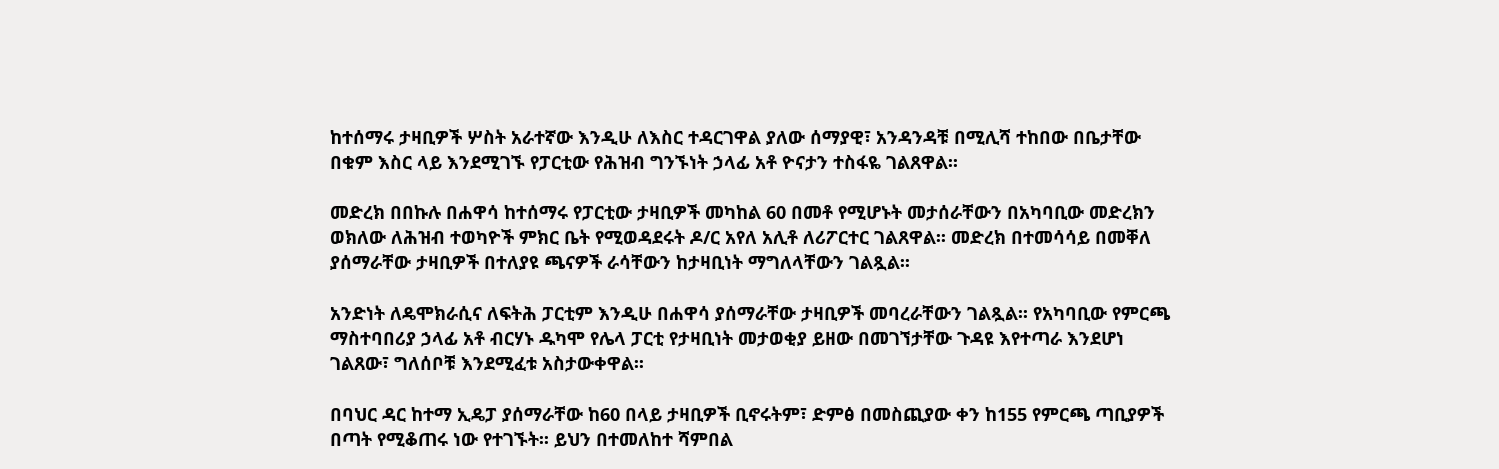ከተሰማሩ ታዛቢዎች ሦስት አራተኛው እንዲሁ ለእስር ተዳርገዋል ያለው ሰማያዊ፣ አንዳንዳቹ በሚሊሻ ተከበው በቤታቸው በቁም እስር ላይ እንደሚገኙ የፓርቲው የሕዝብ ግንኙነት ኃላፊ አቶ ዮናታን ተስፋዬ ገልጸዋል፡፡

መድረክ በበኩሉ በሐዋሳ ከተሰማሩ የፓርቲው ታዛቢዎች መካከል 60 በመቶ የሚሆኑት መታሰራቸውን በአካባቢው መድረክን ወክለው ለሕዝብ ተወካዮች ምክር ቤት የሚወዳደሩት ዶ/ር አየለ አሊቶ ለሪፖርተር ገልጸዋል፡፡ መድረክ በተመሳሳይ በመቐለ ያሰማራቸው ታዛቢዎች በተለያዩ ጫናዎች ራሳቸውን ከታዛቢነት ማግለላቸውን ገልጿል፡፡

አንድነት ለዴሞክራሲና ለፍትሕ ፓርቲም እንዲሁ በሐዋሳ ያሰማራቸው ታዛቢዎች መባረራቸውን ገልጿል፡፡ የአካባቢው የምርጫ ማስተባበሪያ ኃላፊ አቶ ብርሃኑ ዱካሞ የሌላ ፓርቲ የታዛቢነት መታወቂያ ይዘው በመገኘታቸው ጉዳዩ እየተጣራ እንደሆነ ገልጸው፣ ግለሰቦቹ እንደሚፈቱ አስታውቀዋል፡፡

በባህር ዳር ከተማ ኢዴፓ ያሰማራቸው ከ60 በላይ ታዛቢዎች ቢኖሩትም፣ ድምፅ በመስጪያው ቀን ከ155 የምርጫ ጣቢያዎች በጣት የሚቆጠሩ ነው የተገኙት፡፡ ይህን በተመለከተ ሻምበል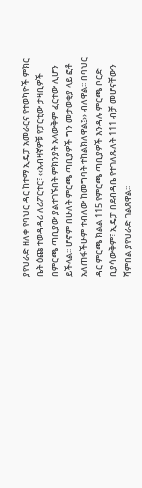ያየህራድ ዘለቀ የባህር ዳር ከተማ ኢዴፓ አመራርና የተወካዮች ምክር ቤት ዕጩ ተወዳዳሪ ለሪፖርተር፣ ‹‹አብዛኛዎቹ የፓርቲው ታዛቢዎች በምርጫ ጣቢያው ያልተገኙበት ምክንያት አላውቅም ፈርተው ሊሆን ይችላል፡፡ ሆኖም በሁለት ምርጫ ጣቢያዎች ግን መታወቂያ ላይ ፎቶ አለጠፋችሁም ተብለው ከመግባት ተከልክለዋል፤›› ብለዋል፡፡ በባህር ዳር ምርጫ ክልል 115 የምርጫ ጣቢያዎች እንዳሉ ምርጫ ቦርድ ቢያሳውቅም፣ ኢዴፓ በደብዳቤ የተገለጹለት 111 ብቻ መሆናቸውን ሻምበል ያየህራድ ገልጸዋል፡፡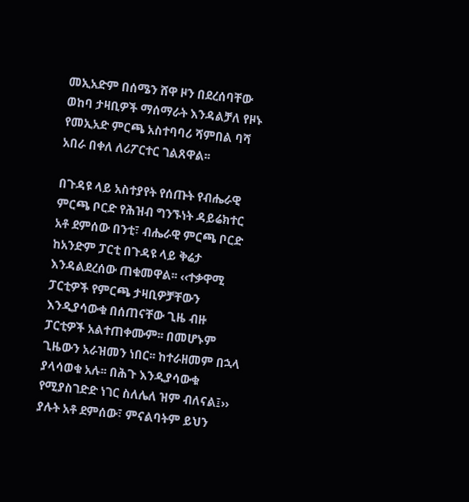መኢአድም በሰሜን ሸዋ ዞን በደረሰባቸው ወከባ ታዛቢዎች ማሰማራት እንዳልቻለ የዞኑ የመኢአድ ምርጫ አስተባባሪ ሻምበል ባሻ አበራ በቀለ ለሪፖርተር ገልጸዋል፡፡

በጉዳዩ ላይ አስተያየት የሰጡት የብሔራዊ ምርጫ ቦርድ የሕዝብ ግንኙነት ዳይሬክተር አቶ ደምሰው በንቲ፣ ብሔራዊ ምርጫ ቦርድ ከአንድም ፓርቲ በጉዳዩ ላይ ቅሬታ እንዳልደረሰው ጠቁመዋል፡፡ ‹‹ተቃዋሚ ፓርቲዎች የምርጫ ታዛቢዎቻቸውን እንዲያሳውቁ በሰጠናቸው ጊዜ ብዙ ፓርቲዎች አልተጠቀሙም፡፡ በመሆኑም ጊዜውን አራዝመን ነበር፡፡ ከተራዘመም በኋላ ያላሳወቁ አሉ፡፡ በሕጉ እንዲያሳውቁ የሚያስገድድ ነገር ስለሌለ ዝም ብለናል፤›› ያሉት አቶ ደምሰው፣ ምናልባትም ይህን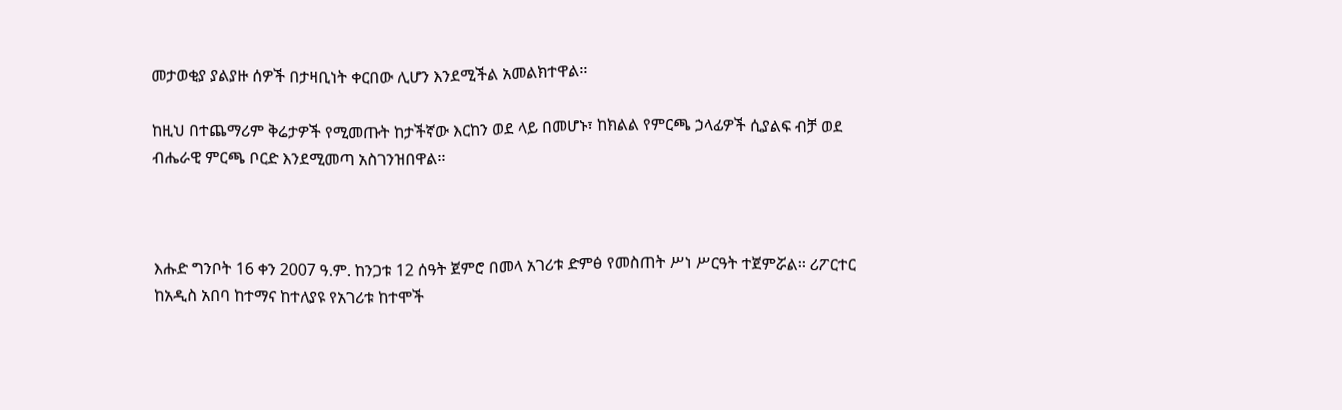መታወቂያ ያልያዙ ሰዎች በታዛቢነት ቀርበው ሊሆን እንደሚችል አመልክተዋል፡፡

ከዚህ በተጨማሪም ቅሬታዎች የሚመጡት ከታችኛው እርከን ወደ ላይ በመሆኑ፣ ከክልል የምርጫ ኃላፊዎች ሲያልፍ ብቻ ወደ ብሔራዊ ምርጫ ቦርድ እንደሚመጣ አስገንዝበዋል፡፡



እሑድ ግንቦት 16 ቀን 2007 ዓ.ም. ከንጋቱ 12 ሰዓት ጀምሮ በመላ አገሪቱ ድምፅ የመስጠት ሥነ ሥርዓት ተጀምሯል፡፡ ሪፖርተር ከአዲስ አበባ ከተማና ከተለያዩ የአገሪቱ ከተሞች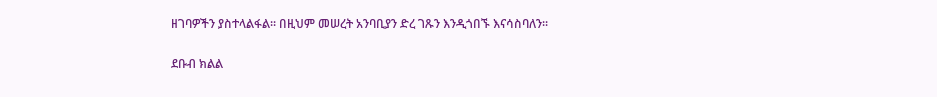ዘገባዎችን ያስተላልፋል፡፡ በዚህም መሠረት አንባቢያን ድረ ገጹን እንዲጎበኙ እናሳስባለን፡፡

ደቡብ ክልል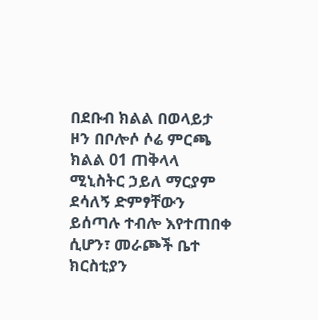በደቡብ ክልል በወላይታ ዞን በቦሎሶ ሶሬ ምርጫ ክልል 01 ጠቅላላ ሚኒስትር ኃይለ ማርያም ደሳለኝ ድምፃቸውን ይሰጣሉ ተብሎ እየተጠበቀ ሲሆን፣ መራጮች ቤተ ክርስቲያን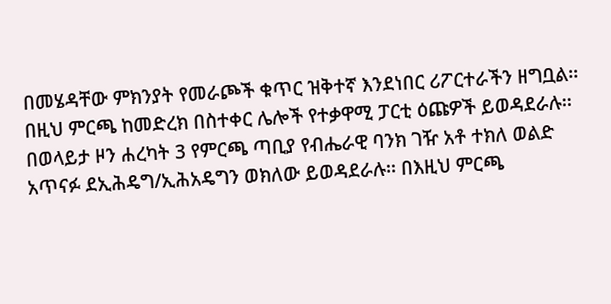በመሄዳቸው ምክንያት የመራጮች ቁጥር ዝቅተኛ እንደነበር ሪፖርተራችን ዘግቧል፡፡ በዚህ ምርጫ ከመድረክ በስተቀር ሌሎች የተቃዋሚ ፓርቲ ዕጩዎች ይወዳደራሉ፡፡ በወላይታ ዞን ሐረካት 3 የምርጫ ጣቢያ የብሔራዊ ባንክ ገዥ አቶ ተክለ ወልድ አጥናፉ ደኢሕዴግ/ኢሕአዴግን ወክለው ይወዳደራሉ፡፡ በእዚህ ምርጫ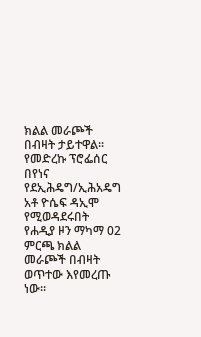ክልል መራጮች በብዛት ታይተዋል፡፡ የመድረኩ ፕሮፌሰር በየነና የደኢሕዴግ/ኢሕአዴግ አቶ ዮሴፍ ዳኢሞ የሚወዳደሩበት የሐዲያ ዞን ማካማ 02 ምርጫ ክልል መራጮች በብዛት ወጥተው እየመረጡ ነው፡፡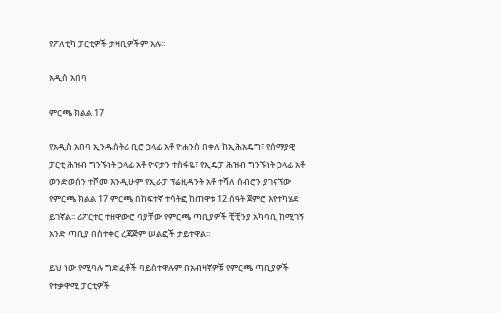የፖለቲካ ፓርቲዎች ታዛቢዎችም አሉ፡፡

አዲስ አበባ

ምርጫ ክልል 17

የአዲስ አበባ ኢንዱስትሪ ቢሮ ኃላፊ አቶ ዮሐንስ በቀለ ከኢሕአዴግ፣ የሰማያዊ ፓርቲ ሕዝብ ግንኙነት ኃላፊ አቶ ዮናታን ተስፋዬ፣ የኢዴፓ ሕዝብ ግንኙነት ኃላፊ አቶ ወንድወሰን ተሾመ እንዲሁም የኢራፓ ፕሬዚዳንት አቶ ተሻለ ሰብሮን ያገናኘው የምርጫ ክልል 17 ምርጫ በከፍተኛ ተሳትፎ ከጠዋቱ 12 ሰዓት ጀምሮ እየተካሄደ ይገኛል፡፡ ሪፖርተር ተዘዋውሮ ባያቸው የምርጫ ጣቢያዎች ቺቺንያ አካባቢ ከሚገኝ አንድ ጣቢያ በስተቀር ረጃጅም ሠልፎች ታይተዋል፡፡

ይህ ነው የሚባሉ ግድፈቶች ባይስተዋሉም በአብዛኛዎቹ የምርጫ ጣቢያዎች የተቃዋሚ ፓርቲዎች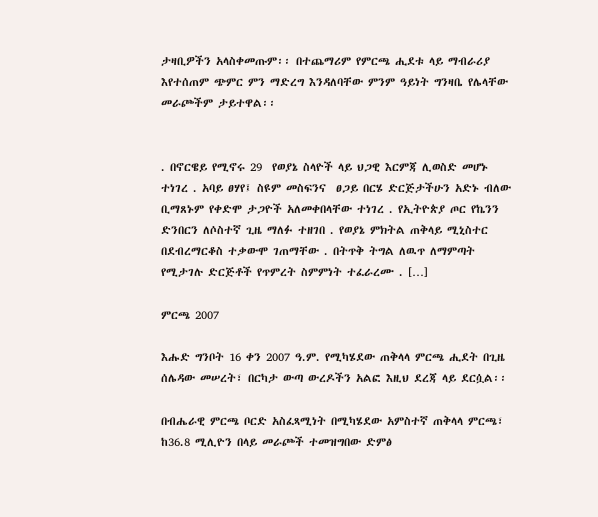ታዛቢዎችን አላስቀመጡም፡፡ በተጨማሪም የምርጫ ሒደቱ ላይ ማብራሪያ እየተሰጠም ጭምር ምን ማድረግ እንዳለባቸው ምንም ዓይነት ግንዛቤ የሌላቸው መራጮችም ታይተዋል፡፡


. በኖርዌይ የሚኖሩ 29  የወያኔ ስላዮች ላይ ህጋዊ እርምጃ ሊወስድ መሆኑ ተነገረ . አባይ ፀሃየ፤ ስዩም መስፍንና  ፀጋይ በርሄ ድርጅታችሁን አድኑ ብለው ቢማጸኑም የቀድሞ ታጋዮች አለመቀበላቸው ተነገረ . የኢትዮጵያ ጦር የኬንን ድንበርን ለሶስተኛ ጊዜ ማለፉ ተዘገበ . የወያኔ ምክትል ጠቅላይ ሚኒስተር በደብረማርቆስ ተቃውሞ ገጠማቸው . በትጥቅ ትግል ለዉጥ ለማምጣት የሚታገሉ ድርጅቶች የጥምረት ስምምነት ተፈራረሙ . […]

ምርጫ 2007

እሑድ ግንቦት 16 ቀን 2007 ዓ.ም. የሚካሄደው ጠቅላላ ምርጫ ሒደት በጊዜ ሰሌዳው መሠረት፣ በርካታ ውጣ ውረዶችን አልፎ እዚህ ደረጃ ላይ ደርሷል፡፡

በብሔራዊ ምርጫ ቦርድ አስፈጻሚነት በሚካሄደው አምስተኛ ጠቅላላ ምርጫ፣ ከ36.8 ሚሊዮን በላይ መራጮች ተመዝግበው ድምፅ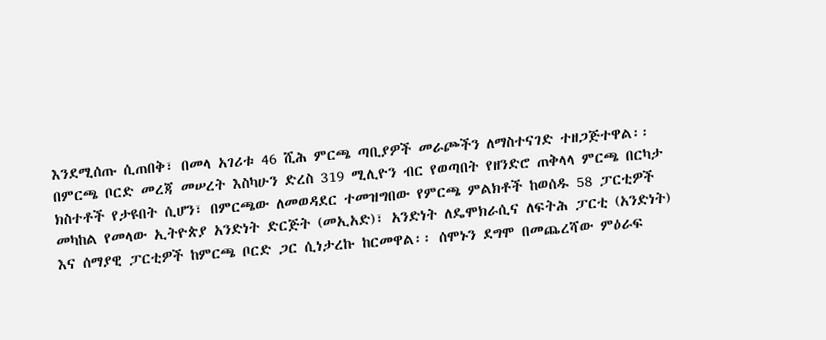እንደሚሰጡ ሲጠበቅ፣ በመላ አገሪቱ 46 ሺሕ ምርጫ ጣቢያዎች መራጮችን ለማስተናገድ ተዘጋጅተዋል፡፡ በምርጫ ቦርድ መረጃ መሠረት እስካሁን ድረስ 319 ሚሊዮን ብር የወጣበት የዘንድሮ ጠቅላላ ምርጫ በርካታ ክስተቶች የታዩበት ሲሆን፣ በምርጫው ለመወዳደር ተመዝግበው የምርጫ ምልክቶች ከወሰዱ 58 ፓርቲዎች መካከል የመላው ኢትዮጵያ አንድነት ድርጅት (መኢአድ)፣ አንድነት ለዴሞክራሲና ለፍትሕ ፓርቲ (አንድነት) እና ሰማያዊ ፓርቲዎች ከምርጫ ቦርድ ጋር ሲነታረኩ ከርመዋል፡፡ ሰሞኑን ደግሞ በመጨረሻው ምዕራፍ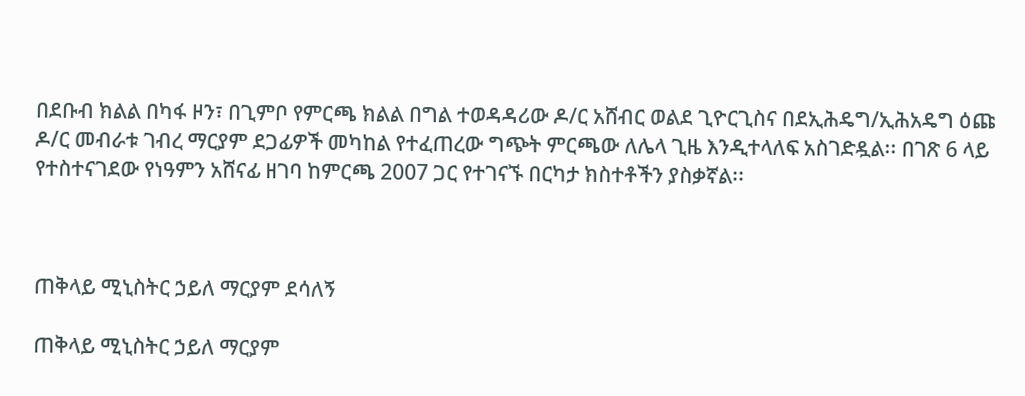በደቡብ ክልል በካፋ ዞን፣ በጊምቦ የምርጫ ክልል በግል ተወዳዳሪው ዶ/ር አሸብር ወልደ ጊዮርጊስና በደኢሕዴግ/ኢሕአዴግ ዕጩ ዶ/ር መብራቱ ገብረ ማርያም ደጋፊዎች መካከል የተፈጠረው ግጭት ምርጫው ለሌላ ጊዜ እንዲተላለፍ አስገድዷል፡፡ በገጽ 6 ላይ የተስተናገደው የነዓምን አሸናፊ ዘገባ ከምርጫ 2007 ጋር የተገናኙ በርካታ ክስተቶችን ያስቃኛል፡፡



ጠቅላይ ሚኒስትር ኃይለ ማርያም ደሳለኝ

ጠቅላይ ሚኒስትር ኃይለ ማርያም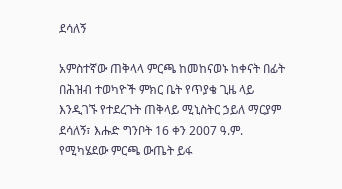ደሳለኝ

አምስተኛው ጠቅላላ ምርጫ ከመከናወኑ ከቀናት በፊት በሕዝብ ተወካዮች ምክር ቤት የጥያቄ ጊዜ ላይ እንዲገኙ የተደረጉት ጠቅላይ ሚኒስትር ኃይለ ማርያም ደሳለኝ፣ እሑድ ግንቦት 16 ቀን 2007 ዓ.ም. የሚካሄደው ምርጫ ውጤት ይፋ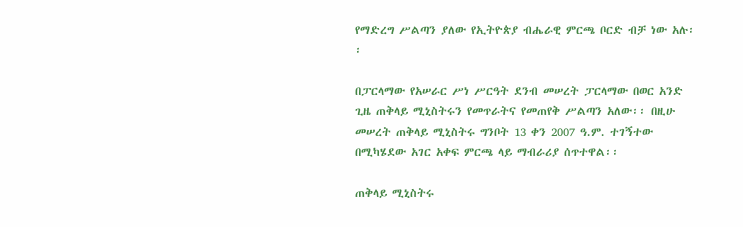የማድረግ ሥልጣን ያለው የኢትዮጵያ ብሔራዊ ምርጫ ቦርድ ብቻ ነው አሉ፡፡

በፓርላማው የአሠራር ሥነ ሥርዓት ደንብ መሠረት ፓርላማው በወር አንድ ጊዜ ጠቅላይ ሚኒስትሩን የመጥራትና የመጠየቅ ሥልጣን አለው፡፡ በዚሁ መሠረት ጠቅላይ ሚኒስትሩ ግንቦት 13 ቀን 2007 ዓ.ም. ተገኝተው በሚካሄደው አገር አቀፍ ምርጫ ላይ ማብራሪያ ሰጥተዋል፡፡

ጠቅላይ ሚኒስትሩ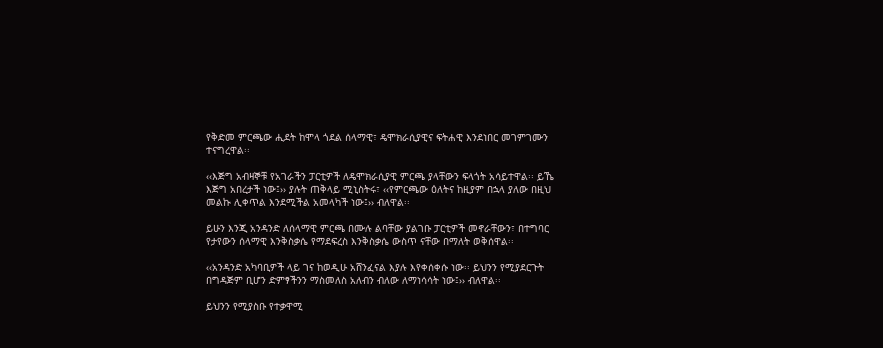የቅድመ ምርጫው ሒደት ከሞላ ጎደል ሰላማዊ፣ ዴሞክራሲያዊና ፍትሐዊ እንደነበር መገምገሙን ተናግረዋል፡፡

‹‹እጅግ አብዛኞቹ የአገራችን ፓርቲዎች ለዴሞክራሲያዊ ምርጫ ያላቸውን ፍላጎት አሳይተዋል፡፡ ይኼ እጅግ አበረታች ነው፤›› ያሉት ጠቅላይ ሚኒስትሩ፣ ‹‹የምርጫው ዕለትና ከዚያም በኋላ ያለው በዚህ መልኩ ሊቀጥል እንደሚችል አመላካች ነው፤›› ብለዋል፡፡

ይሁን እንጂ አንዳንድ ለሰላማዊ ምርጫ በሙሉ ልባቸው ያልገቡ ፓርቲዎች መኖራቸውን፣ በተግባር የታየውን ሰላማዊ እንቅስቃሴ የማደፍረስ እንቅስቃሴ ውስጥ ናቸው በማለት ወቅሰዋል፡፡

‹‹አንዳንድ አካባቢዎች ላይ ገና ከወዲሁ አሸንፈናል እያሉ እየቀሰቀሱ ነው፡፡ ይህንን የሚያደርጉት በግዳጅም ቢሆን ድምፃችንን ማስመለስ አለብን ብለው ለማነሳሳት ነው፤›› ብለዋል፡፡

ይህንን የሚያስቡ የተቃዋሚ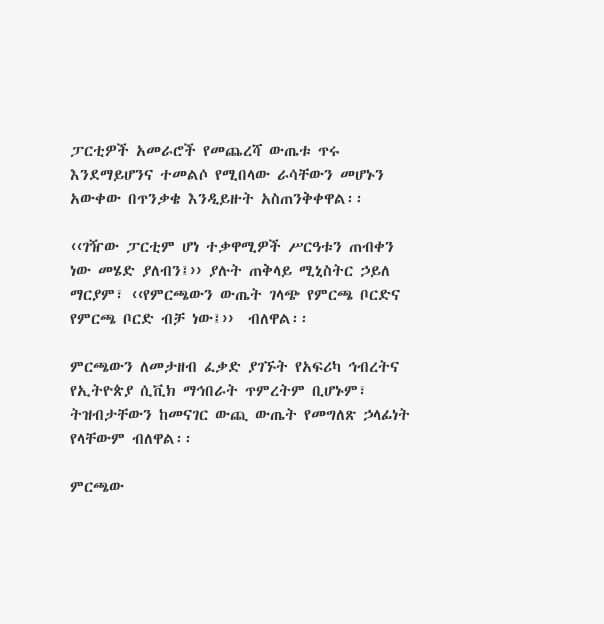ፓርቲዎች አመራሮች የመጨረሻ ውጤቱ ጥሩ እንደማይሆንና ተመልሶ የሚበላው ራሳቸውን መሆኑን አውቀው በጥንቃቄ እንዲይዙት አስጠንቅቀዋል፡፡

‹‹ገዥው ፓርቲም ሆነ ተቃዋሚዎች ሥርዓቱን ጠብቀን ነው መሄድ ያለብን፤›› ያሉት ጠቅላይ ሚኒስትር ኃይለ ማርያም፣ ‹‹የምርጫውን ውጤት ገላጭ የምርጫ ቦርድና የምርጫ ቦርድ ብቻ ነው፤››  ብለዋል፡፡

ምርጫውን ለመታዘብ ፈቃድ ያገኙት የአፍሪካ ኅብረትና የኢትዮጵያ ሲቪክ ማኅበራት ጥምረትም ቢሆኑም፣ ትዝብታቸውን ከመናገር ውጪ ውጤት የመግለጽ ኃላፊነት የላቸውም ብለዋል፡፡

ምርጫው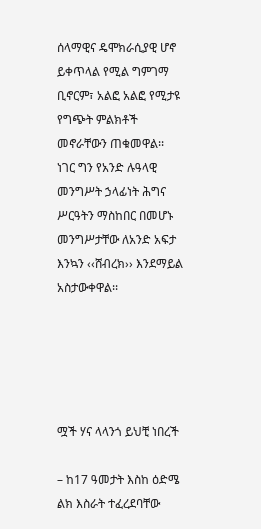ሰላማዊና ዴሞክራሲያዊ ሆኖ ይቀጥላል የሚል ግምገማ ቢኖርም፣ አልፎ አልፎ የሚታዩ የግጭት ምልክቶች መኖራቸውን ጠቁመዋል፡፡ ነገር ግን የአንድ ሉዓላዊ መንግሥት ኃላፊነት ሕግና ሥርዓትን ማስከበር በመሆኑ መንግሥታቸው ለአንድ አፍታ እንኳን ‹‹ሸብረክ›› እንደማይል አስታውቀዋል፡፡





ሟች ሃና ላላንጎ ይህቺ ነበረች

– ከ17 ዓመታት እስከ ዕድሜ ልክ እስራት ተፈረደባቸው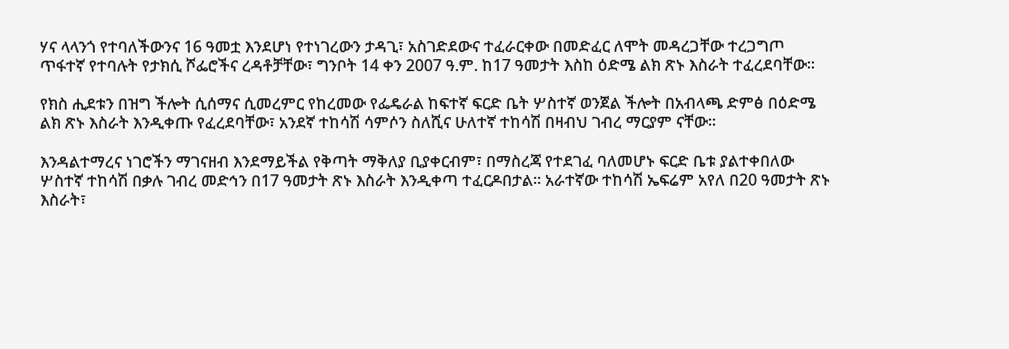ሃና ላላንጎ የተባለችውንና 16 ዓመቷ እንደሆነ የተነገረውን ታዳጊ፣ አስገድደውና ተፈራርቀው በመድፈር ለሞት መዳረጋቸው ተረጋግጦ ጥፋተኛ የተባሉት የታክሲ ሾፌሮችና ረዳቶቻቸው፣ ግንቦት 14 ቀን 2007 ዓ.ም. ከ17 ዓመታት እስከ ዕድሜ ልክ ጽኑ እስራት ተፈረደባቸው፡፡

የክስ ሒደቱን በዝግ ችሎት ሲሰማና ሲመረምር የከረመው የፌዴራል ከፍተኛ ፍርድ ቤት ሦስተኛ ወንጀል ችሎት በአብላጫ ድምፅ በዕድሜ ልክ ጽኑ እስራት እንዲቀጡ የፈረደባቸው፣ አንደኛ ተከሳሽ ሳምሶን ስለሺና ሁለተኛ ተከሳሽ በዛብህ ገብረ ማርያም ናቸው፡፡

እንዳልተማረና ነገሮችን ማገናዘብ እንደማይችል የቅጣት ማቅለያ ቢያቀርብም፣ በማስረጃ የተደገፈ ባለመሆኑ ፍርድ ቤቱ ያልተቀበለው ሦስተኛ ተከሳሽ በቃሉ ገብረ መድኅን በ17 ዓመታት ጽኑ እስራት እንዲቀጣ ተፈርዶበታል፡፡ አራተኛው ተከሳሽ ኤፍሬም አየለ በ20 ዓመታት ጽኑ እስራት፣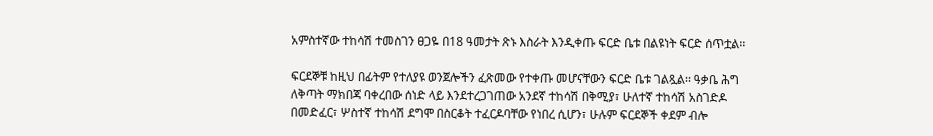አምስተኛው ተከሳሽ ተመስገን ፀጋዬ በ18 ዓመታት ጽኑ እስራት እንዲቀጡ ፍርድ ቤቱ በልዩነት ፍርድ ሰጥቷል፡፡

ፍርደኞቹ ከዚህ በፊትም የተለያዩ ወንጀሎችን ፈጽመው የተቀጡ መሆናቸውን ፍርድ ቤቱ ገልጿል፡፡ ዓቃቤ ሕግ ለቅጣት ማክበጃ ባቀረበው ሰነድ ላይ እንደተረጋገጠው አንደኛ ተከሳሽ በቅሚያ፣ ሁለተኛ ተከሳሽ አስገድዶ በመድፈር፣ ሦስተኛ ተከሳሽ ደግሞ በስርቆት ተፈርዶባቸው የነበረ ሲሆን፣ ሁሉም ፍርደኞች ቀደም ብሎ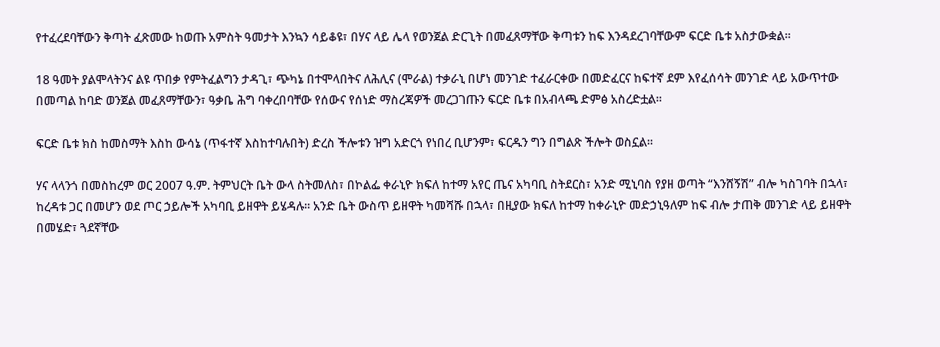የተፈረደባቸውን ቅጣት ፈጽመው ከወጡ አምስት ዓመታት እንኳን ሳይቆዩ፣ በሃና ላይ ሌላ የወንጀል ድርጊት በመፈጸማቸው ቅጣቱን ከፍ እንዳደረገባቸውም ፍርድ ቤቱ አስታውቋል፡፡

18 ዓመት ያልሞላትንና ልዩ ጥበቃ የምትፈልግን ታዳጊ፣ ጭካኔ በተሞላበትና ለሕሊና (ሞራል) ተቃራኒ በሆነ መንገድ ተፈራርቀው በመድፈርና ከፍተኛ ደም እየፈሰሳት መንገድ ላይ አውጥተው በመጣል ከባድ ወንጀል መፈጸማቸውን፣ ዓቃቤ ሕግ ባቀረበባቸው የሰውና የሰነድ ማስረጃዎች መረጋገጡን ፍርድ ቤቱ በአብላጫ ድምፅ አስረድቷል፡፡

ፍርድ ቤቱ ክስ ከመስማት እስከ ውሳኔ (ጥፋተኛ እስከተባሉበት) ድረስ ችሎቱን ዝግ አድርጎ የነበረ ቢሆንም፣ ፍርዱን ግን በግልጽ ችሎት ወስኗል፡፡

ሃና ላላንጎ በመስከረም ወር 2007 ዓ.ም. ትምህርት ቤት ውላ ስትመለስ፣ በኮልፌ ቀራኒዮ ክፍለ ከተማ አየር ጤና አካባቢ ስትደርስ፣ አንድ ሚኒባስ የያዘ ወጣት “እንሸኝሽ” ብሎ ካስገባት በኋላ፣ ከረዳቱ ጋር በመሆን ወደ ጦር ኃይሎች አካባቢ ይዘዋት ይሄዳሉ፡፡ አንድ ቤት ውስጥ ይዘዋት ካመሻሹ በኋላ፣ በዚያው ክፍለ ከተማ ከቀራኒዮ መድኃኒዓለም ከፍ ብሎ ታጠቅ መንገድ ላይ ይዘዋት በመሄድ፣ ጓደኛቸው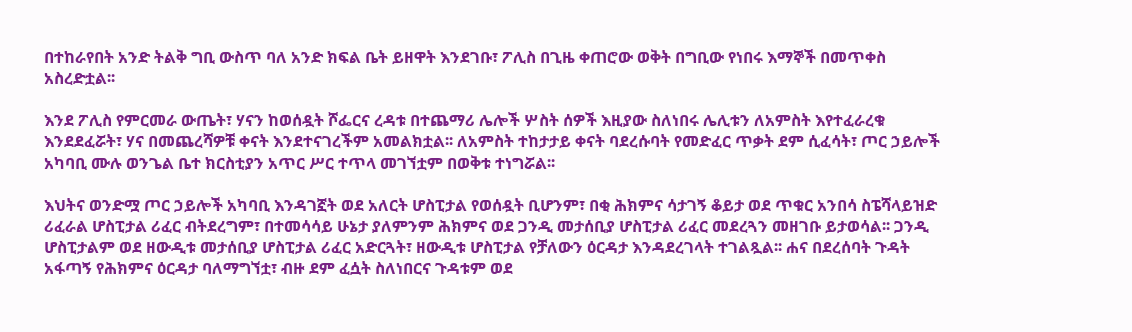በተከራየበት አንድ ትልቅ ግቢ ውስጥ ባለ አንድ ክፍል ቤት ይዘዋት እንደገቡ፣ ፖሊስ በጊዜ ቀጠሮው ወቅት በግቢው የነበሩ እማኞች በመጥቀስ አስረድቷል፡፡

እንደ ፖሊስ የምርመራ ውጤት፣ ሃናን ከወሰዷት ሾፌርና ረዳቱ በተጨማሪ ሌሎች ሦስት ሰዎች እዚያው ስለነበሩ ሌሊቱን ለአምስት እየተፈራረቁ እንደደፈሯት፣ ሃና በመጨረሻዎቹ ቀናት እንደተናገረችም አመልክቷል፡፡ ለአምስት ተከታታይ ቀናት ባደረሱባት የመድፈር ጥቃት ደም ሲፈሳት፣ ጦር ኃይሎች አካባቢ ሙሉ ወንጌል ቤተ ክርስቲያን አጥር ሥር ተጥላ መገኘቷም በወቅቱ ተነግሯል፡፡

እህትና ወንድሟ ጦር ኃይሎች አካባቢ እንዳገኟት ወደ አለርት ሆስፒታል የወሰዷት ቢሆንም፣ በቂ ሕክምና ሳታገኝ ቆይታ ወደ ጥቁር አንበሳ ስፔሻላይዝድ ሪፈራል ሆስፒታል ሪፈር ብትደረግም፣ በተመሳሳይ ሁኔታ ያለምንም ሕክምና ወደ ጋንዲ መታሰቢያ ሆስፒታል ሪፈር መደረጓን መዘገቡ ይታወሳል፡፡ ጋንዲ ሆስፒታልም ወደ ዘውዲቱ መታሰቢያ ሆስፒታል ሪፈር አድርጓት፣ ዘውዲቱ ሆስፒታል የቻለውን ዕርዳታ እንዳደረገላት ተገልጿል፡፡ ሐና በደረሰባት ጉዳት አፋጣኝ የሕክምና ዕርዳታ ባለማግኘቷ፣ ብዙ ደም ፈሷት ስለነበርና ጉዳቱም ወደ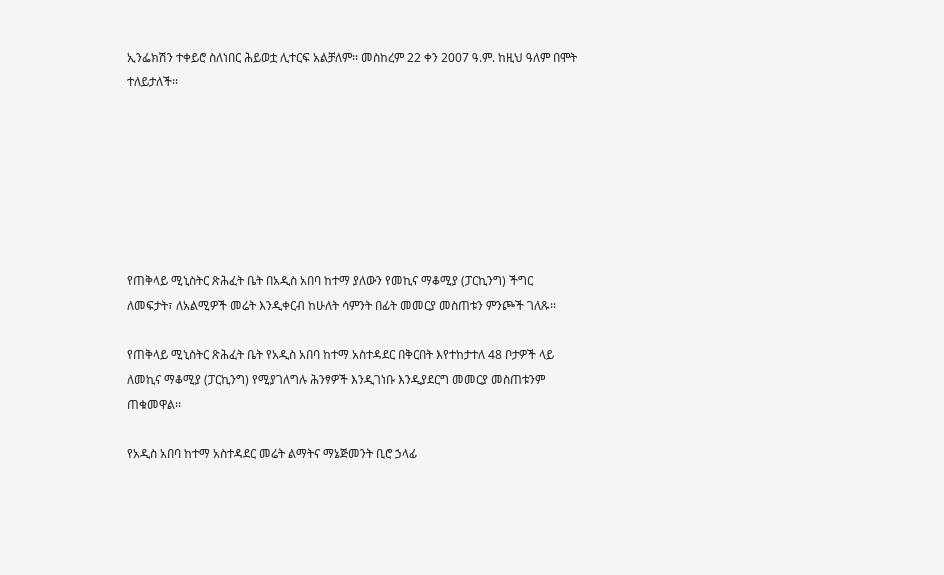ኢንፌክሽን ተቀይሮ ስለነበር ሕይወቷ ሊተርፍ አልቻለም፡፡ መስከረም 22 ቀን 2007 ዓ.ም. ከዚህ ዓለም በሞት ተለይታለች፡፡







የጠቅላይ ሚኒስትር ጽሕፈት ቤት በአዲስ አበባ ከተማ ያለውን የመኪና ማቆሚያ (ፓርኪንግ) ችግር ለመፍታት፣ ለአልሚዎች መሬት እንዲቀርብ ከሁለት ሳምንት በፊት መመርያ መስጠቱን ምንጮች ገለጹ፡፡

የጠቅላይ ሚኒስትር ጽሕፈት ቤት የአዲስ አበባ ከተማ አስተዳደር በቅርበት እየተከታተለ 48 ቦታዎች ላይ ለመኪና ማቆሚያ (ፓርኪንግ) የሚያገለግሉ ሕንፃዎች እንዲገነቡ እንዲያደርግ መመርያ መስጠቱንም ጠቁመዋል፡፡

የአዲስ አበባ ከተማ አስተዳደር መሬት ልማትና ማኔጅመንት ቢሮ ኃላፊ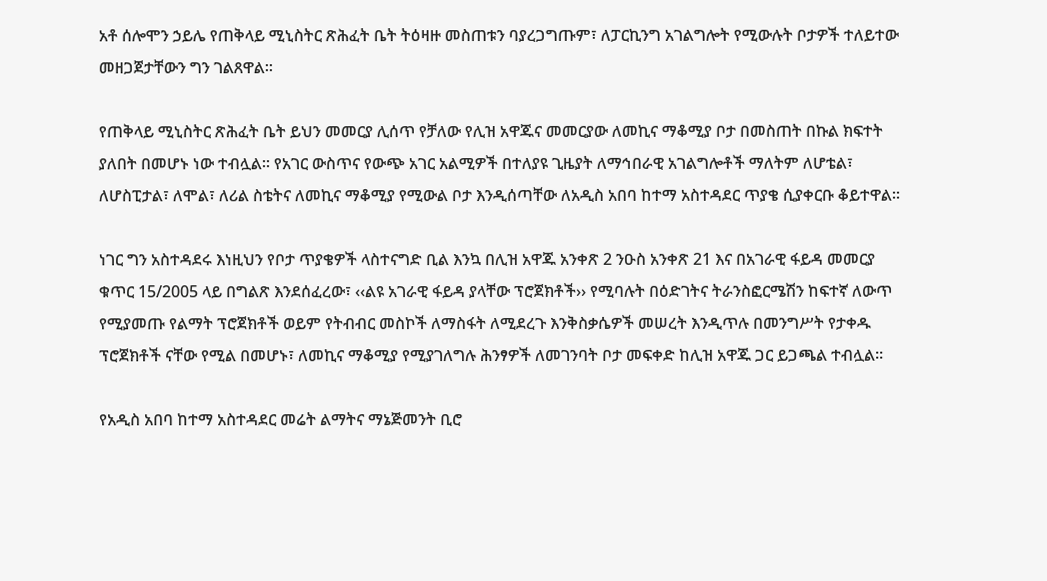አቶ ሰሎሞን ኃይሌ የጠቅላይ ሚኒስትር ጽሕፈት ቤት ትዕዛዙ መስጠቱን ባያረጋግጡም፣ ለፓርኪንግ አገልግሎት የሚውሉት ቦታዎች ተለይተው መዘጋጀታቸውን ግን ገልጸዋል፡፡

የጠቅላይ ሚኒስትር ጽሕፈት ቤት ይህን መመርያ ሊሰጥ የቻለው የሊዝ አዋጁና መመርያው ለመኪና ማቆሚያ ቦታ በመስጠት በኩል ክፍተት ያለበት በመሆኑ ነው ተብሏል፡፡ የአገር ውስጥና የውጭ አገር አልሚዎች በተለያዩ ጊዜያት ለማኅበራዊ አገልግሎቶች ማለትም ለሆቴል፣ ለሆስፒታል፣ ለሞል፣ ለሪል ስቴትና ለመኪና ማቆሚያ የሚውል ቦታ እንዲሰጣቸው ለአዲስ አበባ ከተማ አስተዳደር ጥያቄ ሲያቀርቡ ቆይተዋል፡፡

ነገር ግን አስተዳደሩ እነዚህን የቦታ ጥያቄዎች ላስተናግድ ቢል እንኳ በሊዝ አዋጁ አንቀጽ 2 ንዑስ አንቀጽ 21 እና በአገራዊ ፋይዳ መመርያ ቁጥር 15/2005 ላይ በግልጽ እንደሰፈረው፣ ‹‹ልዩ አገራዊ ፋይዳ ያላቸው ፕሮጀክቶች›› የሚባሉት በዕድገትና ትራንስፎርሜሽን ከፍተኛ ለውጥ የሚያመጡ የልማት ፕሮጀክቶች ወይም የትብብር መስኮች ለማስፋት ለሚደረጉ እንቅስቃሴዎች መሠረት እንዲጥሉ በመንግሥት የታቀዱ ፕሮጀክቶች ናቸው የሚል በመሆኑ፣ ለመኪና ማቆሚያ የሚያገለግሉ ሕንፃዎች ለመገንባት ቦታ መፍቀድ ከሊዝ አዋጁ ጋር ይጋጫል ተብሏል፡፡

የአዲስ አበባ ከተማ አስተዳደር መሬት ልማትና ማኔጅመንት ቢሮ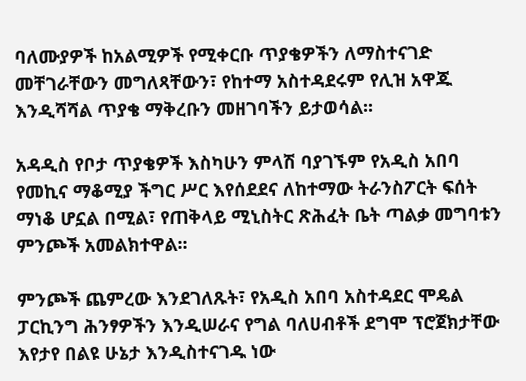ባለሙያዎች ከአልሚዎች የሚቀርቡ ጥያቄዎችን ለማስተናገድ መቸገራቸውን መግለጻቸውን፣ የከተማ አስተዳደሩም የሊዝ አዋጁ እንዲሻሻል ጥያቄ ማቅረቡን መዘገባችን ይታወሳል፡፡

አዳዲስ የቦታ ጥያቄዎች እስካሁን ምላሽ ባያገኙም የአዲስ አበባ የመኪና ማቆሚያ ችግር ሥር እየሰደደና ለከተማው ትራንስፖርት ፍሰት ማነቆ ሆኗል በሚል፣ የጠቅላይ ሚኒስትር ጽሕፈት ቤት ጣልቃ መግባቱን ምንጮች አመልክተዋል፡፡

ምንጮች ጨምረው እንደገለጹት፣ የአዲስ አበባ አስተዳደር ሞዴል ፓርኪንግ ሕንፃዎችን እንዲሠራና የግል ባለሀብቶች ደግሞ ፕሮጀክታቸው እየታየ በልዩ ሁኔታ እንዲስተናገዱ ነው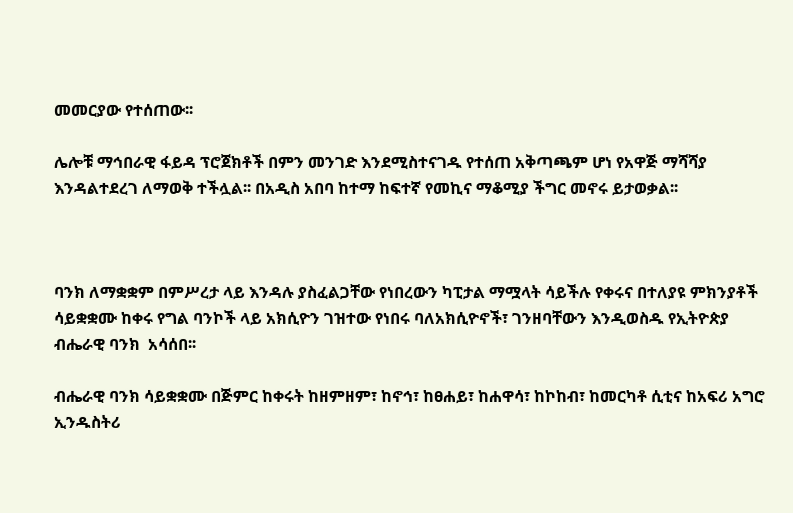መመርያው የተሰጠው፡፡

ሌሎቹ ማኅበራዊ ፋይዳ ፕሮጀክቶች በምን መንገድ እንደሚስተናገዱ የተሰጠ አቅጣጫም ሆነ የአዋጅ ማሻሻያ እንዳልተደረገ ለማወቅ ተችሏል፡፡ በአዲስ አበባ ከተማ ከፍተኛ የመኪና ማቆሚያ ችግር መኖሩ ይታወቃል፡፡



ባንክ ለማቋቋም በምሥረታ ላይ እንዳሉ ያስፈልጋቸው የነበረውን ካፒታል ማሟላት ሳይችሉ የቀሩና በተለያዩ ምክንያቶች ሳይቋቋሙ ከቀሩ የግል ባንኮች ላይ አክሲዮን ገዝተው የነበሩ ባለአክሲዮኖች፣ ገንዘባቸውን እንዲወስዱ የኢትዮጵያ ብሔራዊ ባንክ  አሳሰበ፡፡

ብሔራዊ ባንክ ሳይቋቋሙ በጅምር ከቀሩት ከዘምዘም፣ ከኖኅ፣ ከፀሐይ፣ ከሐዋሳ፣ ከኮከብ፣ ከመርካቶ ሲቲና ከአፍሪ አግሮ ኢንዱስትሪ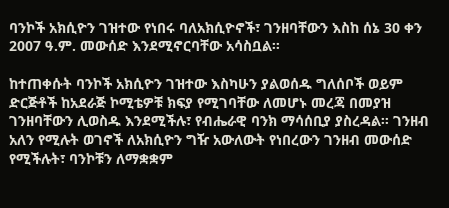ባንኮች አክሲዮን ገዝተው የነበሩ ባለአክሲዮኖች፣ ገንዘባቸውን እስከ ሰኔ 30 ቀን 2007 ዓ.ም. መውሰድ እንደሚኖርባቸው አሳስቧል፡፡

ከተጠቀሱት ባንኮች አክሲዮን ገዝተው እስካሁን ያልወሰዱ ግለሰቦች ወይም ድርጅቶች ከአደራጅ ኮሚቴዎቹ ክፍያ የሚገባቸው ለመሆኑ መረጃ በመያዝ ገንዘባቸውን ሊወስዱ እንደሚችሉ፣ የብሔራዊ ባንክ ማሳሰቢያ ያስረዳል፡፡ ገንዘብ አለን የሚሉት ወገኖች ለአክሲዮን ግዥ አውለውት የነበረውን ገንዘብ መውሰድ የሚችሉት፣ ባንኮቹን ለማቋቋም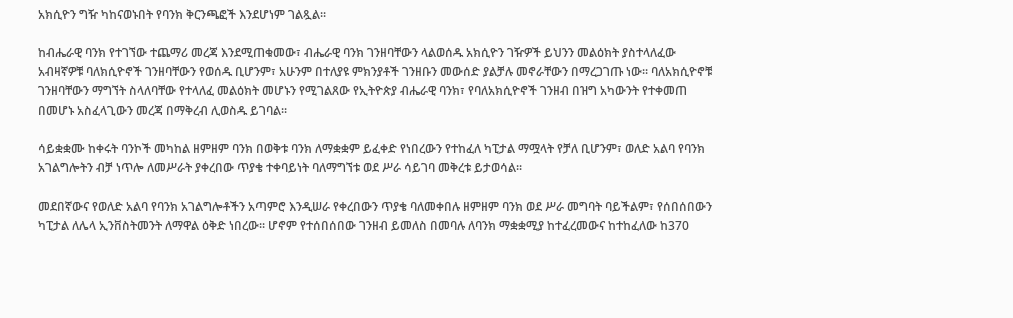አክሲዮን ግዥ ካከናወኑበት የባንክ ቅርንጫፎች እንደሆነም ገልጿል፡፡

ከብሔራዊ ባንክ የተገኘው ተጨማሪ መረጃ እንደሚጠቁመው፣ ብሔራዊ ባንክ ገንዘባቸውን ላልወሰዱ አክሲዮን ገዥዎች ይህንን መልዕክት ያስተላለፈው አብዛኛዎቹ ባለክሲዮኖች ገንዘባቸውን የወሰዱ ቢሆንም፣ አሁንም በተለያዩ ምክንያቶች ገንዘቡን መውሰድ ያልቻሉ መኖራቸውን በማረጋገጡ ነው፡፡ ባለአክሲዮኖቹ ገንዘባቸውን ማግኘት ስላለባቸው የተላለፈ መልዕክት መሆኑን የሚገልጸው የኢትዮጵያ ብሔራዊ ባንክ፣ የባለአክሲዮኖች ገንዘብ በዝግ አካውንት የተቀመጠ በመሆኑ አስፈላጊውን መረጃ በማቅረብ ሊወስዱ ይገባል፡፡

ሳይቋቋሙ ከቀሩት ባንኮች መካከል ዘምዘም ባንክ በወቅቱ ባንክ ለማቋቋም ይፈቀድ የነበረውን የተከፈለ ካፒታል ማሟላት የቻለ ቢሆንም፣ ወለድ አልባ የባንክ አገልግሎትን ብቻ ነጥሎ ለመሥራት ያቀረበው ጥያቄ ተቀባይነት ባለማግኘቱ ወደ ሥራ ሳይገባ መቅረቱ ይታወሳል፡፡

መደበኛውና የወለድ አልባ የባንክ አገልግሎቶችን አጣምሮ እንዲሠራ የቀረበውን ጥያቄ ባለመቀበሉ ዘምዘም ባንክ ወደ ሥራ መግባት ባይችልም፣ የሰበሰበውን ካፒታል ለሌላ ኢንቨስትመንት ለማዋል ዕቅድ ነበረው፡፡ ሆኖም የተሰበሰበው ገንዘብ ይመለስ በመባሉ ለባንክ ማቋቋሚያ ከተፈረመውና ከተከፈለው ከ370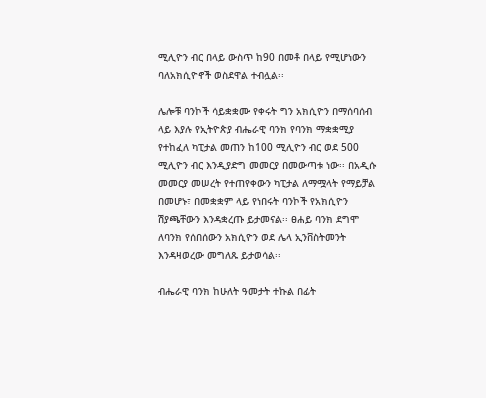ሚሊዮን ብር በላይ ውስጥ ከ90 በመቶ በላይ የሚሆነውን ባለአክሲዮኖች ወስደዋል ተብሏል፡፡

ሌሎቹ ባንኮች ሳይቋቋሙ የቀሩት ግን አክሲዮን በማሰባሰብ ላይ እያሉ የኢትዮጵያ ብሔራዊ ባንክ የባንክ ማቋቋሚያ የተከፈለ ካፒታል መጠን ከ100 ሚሊዮን ብር ወደ 500 ሚሊዮን ብር እንዲያድግ መመርያ በመውጣቱ ነው፡፡ በአዲሱ መመርያ መሠረት የተጠየቀውን ካፒታል ለማሟላት የማይቻል በመሆኑ፣ በመቋቋም ላይ የነበሩት ባንኮች የአክሲዮን ሽያጫቸውን እንዳቋረጡ ይታመናል፡፡ ፀሐይ ባንክ ደግሞ ለባንክ የሰበሰውን አክሲዮን ወደ ሌላ ኢንቨስትመንት እንዳዛወረው መግለጹ ይታወሳል፡፡

ብሔራዊ ባንክ ከሁለት ዓመታት ተኩል በፊት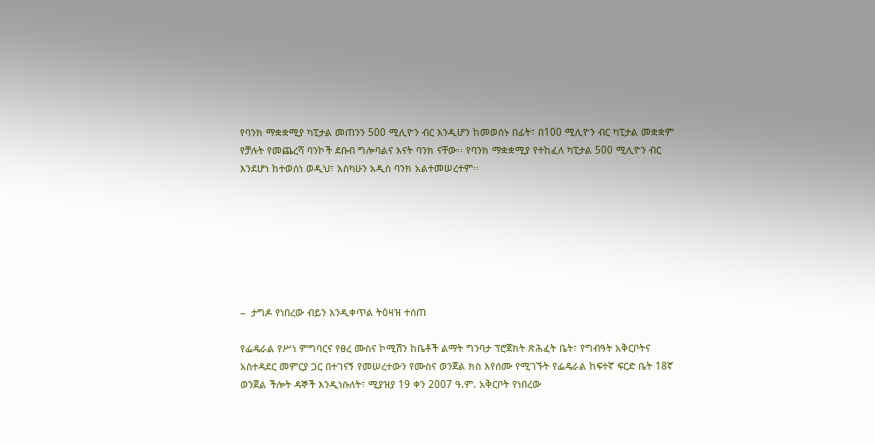የባንክ ማቋቋሚያ ካፒታል መጠንን 500 ሚሊዮን ብር እንዲሆን ከመወሰኑ በፊት፣ በ100 ሚሊዮን ብር ካፒታል መቋቋም የቻሉት የመጨረሻ ባንኮች ደቡብ ግሎባልና እናት ባንክ ናቸው፡፡ የባንክ ማቋቋሚያ የተከፈለ ካፒታል 500 ሚሊዮን ብር እንደሆነ ከተወሰነ ወዲህ፣ እስካሁን አዲስ ባንክ አልተመሠረተም፡፡







–  ታግዶ የነበረው ብይን እንዲቀጥል ትዕዛዝ ተሰጠ

የፌዴራል የሥነ ምግባርና የፀረ ሙስና ኮሚሽን ከቤቶች ልማት ግንባታ ፕሮጀክት ጽሕፈት ቤት፣ የግብዓት አቅርቦትና አስተዳደር መምርያ ጋር በተገናኝ የመሠረተውን የሙስና ወንጀል ክስ እየሰሙ የሚገኙት የፌዴራል ከፍተኛ ፍርድ ቤት 18ኛ ወንጀል ችሎት ዳኞች እንዲነሱለት፣ ሚያዝያ 19 ቀን 2007 ዓ.ም. አቅርቦት የነበረው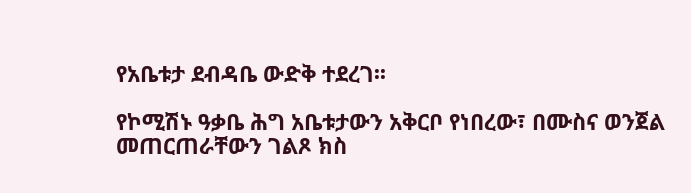የአቤቱታ ደብዳቤ ውድቅ ተደረገ፡፡

የኮሚሽኑ ዓቃቤ ሕግ አቤቱታውን አቅርቦ የነበረው፣ በሙስና ወንጀል መጠርጠራቸውን ገልጾ ክስ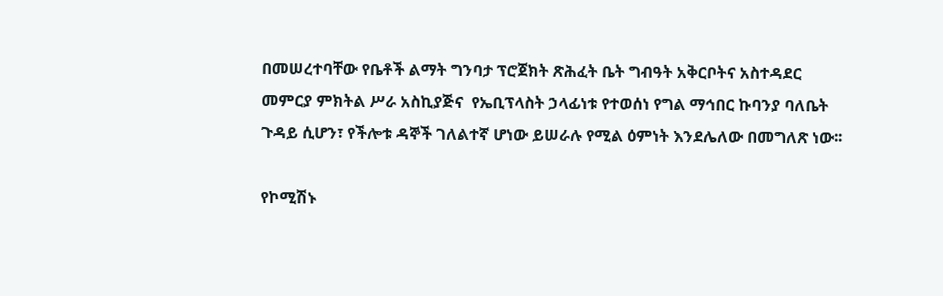በመሠረተባቸው የቤቶች ልማት ግንባታ ፕሮጀክት ጽሕፈት ቤት ግብዓት አቅርቦትና አስተዳደር መምርያ ምክትል ሥራ አስኪያጅና  የኤቢፕላስት ኃላፊነቱ የተወሰነ የግል ማኅበር ኩባንያ ባለቤት ጉዳይ ሲሆን፣ የችሎቱ ዳኞች ገለልተኛ ሆነው ይሠራሉ የሚል ዕምነት እንደሌለው በመግለጽ ነው፡፡

የኮሚሽኑ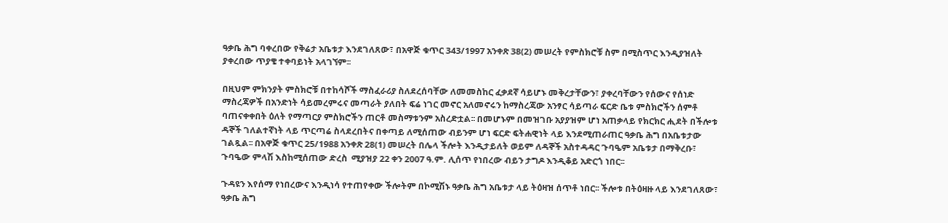ዓቃቤ ሕግ ባቀረበው የቅሬታ አቤቱታ እንደገለጸው፣ በአዋጅ ቁጥር 343/1997 አንቀጽ 38(2) መሠረት የምስክሮቹ ስም በሚስጥር እንዲያዝለት ያቀረበው ጥያቄ ተቀባይነት አላገኘም፡፡

በዚህም ምክንያት ምስክሮቹ በተከሳሾች ማስፈራሪያ ስለደረሰባቸው ለመመስከር ፈቃደኛ ሳይሆኑ መቅረታቸውን፣ ያቀረባቸውን የሰውና የሰነድ ማስረጃዎች በአንድነት ሳይመረምሩና መጣራት ያለበት ፍሬ ነገር መኖር አለመኖሩን ከማስረጃው አንፃር ሳይጣራ ፍርድ ቤቱ ምስክሮችን ሰምቶ ባጠናቀቀበት ዕለት የማጣርያ ምስክሮችን ጠርቶ መስማቱንም አስረድቷል፡፡ በመሆኑም በመዝገቡ አያያዝም ሆነ አጠቃላይ የክርክር ሒደት በችሎቱ ዳኞች ገለልተኛነት ላይ ጥርጣሬ ስላደረበትና በቀጣይ ለሚሰጠው ብይንም ሆነ ፍርድ ፍትሐዊነት ላይ እንደሚጠራጠር ዓቃቤ ሕግ በአቤቱታው ገልጿል፡፡ በአዋጅ ቁጥር 25/1988 አንቀጽ 28(1) መሠረት በሌላ ችሎት እንዲታይለት ወይም ለዳኞች አስተዳዳር ጉባዔም አቤቱታ በማቅረቡ፣ ጉባዔው ምላሽ እስከሚሰጠው ድረስ  ሚያዝያ 22 ቀን 2007 ዓ.ም. ሊሰጥ የነበረው ብይን ታግዶ እንዲቆይ አድርጎ ነበር፡፡

ጉዳዩን እየሰማ የነበረውና እንዲነሳ የተጠየቀው ችሎትም በኮሚሽኑ ዓቃቤ ሕግ አቤቱታ ላይ ትዕዛዝ ሰጥቶ ነበር፡፡ ችሎቱ በትዕዛዙ ላይ እንደገለጸው፣ ዓቃቤ ሕግ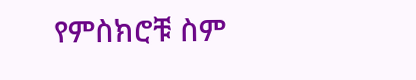የምስክሮቹ ስም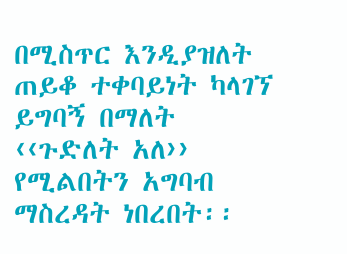በሚስጥር እንዲያዝለት ጠይቆ ተቀባይነት ካላገኘ ይግባኝ በማለት ‹‹ጉድለት አለ›› የሚልበትን አግባብ ማስረዳት ነበረበት፡፡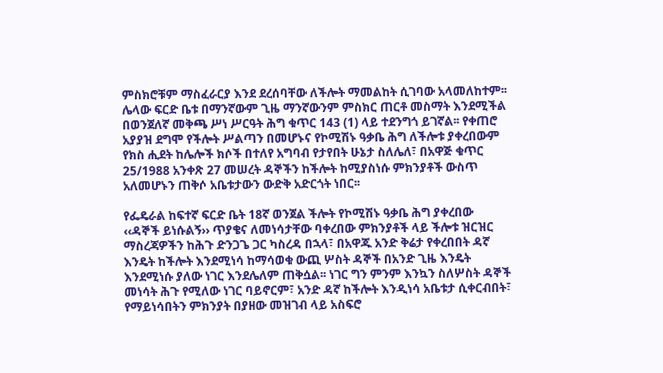ምስክሮቹም ማስፈራርያ እንደ ደረሰባቸው ለችሎት ማመልከት ሲገባው አላመለከተም፡፡ ሌላው ፍርድ ቤቱ በማንኛውም ጊዜ ማንኛውንም ምስክር ጠርቶ መስማት እንደሚችል በወንጀለኛ መቅጫ ሥነ ሥርዓት ሕግ ቁጥር 143 (1) ላይ ተደንግጎ ይገኛል፡፡ የቀጠሮ አያያዝ ደግሞ የችሎት ሥልጣን በመሆኑና የኮሚሽኑ ዓቃቤ ሕግ ለችሎቱ ያቀረበውም የክስ ሒደት ከሌሎች ክሶች በተለየ አግባብ የታየበት ሁኔታ ስለሌለ፣ በአዋጅ ቁጥር 25/1988 አንቀጽ 27 መሠረት ዳኞችን ከችሎት ከሚያስነሱ ምክንያቶች ውስጥ አለመሆኑን ጠቅሶ አቤቱታውን ውድቅ አድርጎት ነበር፡፡

የፌዴራል ከፍተኛ ፍርድ ቤት 18ኛ ወንጀል ችሎት የኮሚሽኑ ዓቃቤ ሕግ ያቀረበው ‹‹ዳኞች ይነሱልኝ›› ጥያቄና ለመነሳታቸው ባቀረበው ምክንያቶች ላይ ችሎቱ ዝርዝር ማስረጃዎችን ከሕጉ ድንጋጌ ጋር ካስረዳ በኋላ፣ በአዋጁ አንድ ቅሬታ የቀረበበት ዳኛ እንዴት ከችሎት እንደሚነሳ ከማሳወቁ ውጪ ሦስት ዳኞች በአንድ ጊዜ እንዴት እንደሚነሱ ያለው ነገር እንደሌለም ጠቅሷል፡፡ ነገር ግን ምንም እንኳን ስለሦስት ዳኞች መነሳት ሕጉ የሚለው ነገር ባይኖርም፣ አንድ ዳኛ ከችሎት እንዲነሳ አቤቱታ ሲቀርብበት፣ የማይነሳበትን ምክንያት በያዘው መዝገብ ላይ አስፍሮ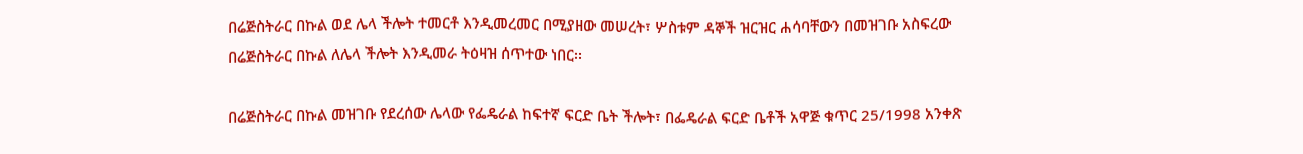በሬጅስትራር በኩል ወደ ሌላ ችሎት ተመርቶ እንዲመረመር በሚያዘው መሠረት፣ ሦስቱም ዳኞች ዝርዝር ሐሳባቸውን በመዝገቡ አስፍረው በሬጅስትራር በኩል ለሌላ ችሎት እንዲመራ ትዕዛዝ ሰጥተው ነበር፡፡

በሬጅስትራር በኩል መዝገቡ የደረሰው ሌላው የፌዴራል ከፍተኛ ፍርድ ቤት ችሎት፣ በፌዴራል ፍርድ ቤቶች አዋጅ ቁጥር 25/1998 አንቀጽ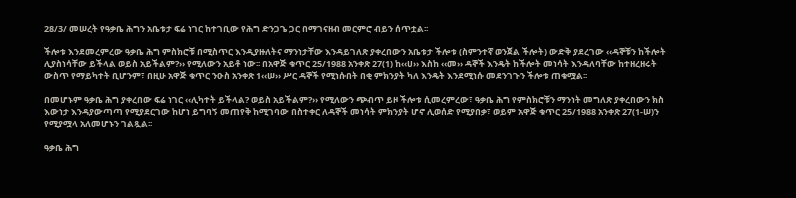28/3/ መሠረት የዓቃቤ ሕግን አቤቱታ ፍሬ ነገር ከተገቢው የሕግ ድንጋጌ ጋር በማገናዘብ መርምሮ ብይን ሰጥቷል፡፡

ችሎቱ እንደመረምረው ዓቃቤ ሕግ ምስክሮቹ በሚስጥር እንዲያዙለትና ማንነታቸው እንዳይገለጽ ያቀረበውን አቤቱታ ችሎቱ (ስምንተኛ ወንጀል ችሎት) ውድቅ ያደረገው ‹‹ዳኞቹን ከችሎት ሊያስነሳቸው ይችላል ወይስ አይችልም?›› የሚለውን አይቶ ነው፡፡ በአዋጅ ቁጥር 25/1988 አንቀጽ 27(1) ከ‹‹ሀ›› እስከ ‹‹መ›› ዳኞች እንዴት ከችሎት መነሳት እንዳለባቸው ከተዘረዘሩት ውስጥ የማይካተት ቢሆንም፣ በዚሁ አዋጅ ቁጥር ንዑስ አንቀጽ 1‹‹ሠ›› ሥር ዳኞች የሚነሱበት በቂ ምክንያት ካለ እንዴት እንደሚነሱ መደንገጉን ችሎቱ ጠቁሟል፡፡

በመሆኑም ዓቃቤ ሕግ ያቀረበው ፍሬ ነገር ‹‹ሊካተት ይችላል? ወይስ አይችልም?›› የሚለውን ጭብጥ ይዞ ችሎቱ ሲመረምረው፣ ዓቃቤ ሕግ የምስክሮቹን ማንነት መግለጽ ያቀረበውን ክስ እውነታ እንዳያውጣጣ የሚያደርገው ከሆነ ይግባኝ መጠየቅ ከሚገባው በስተቀር ለዳኞች መነሳት ምክንያት ሆኖ ሊወሰድ የሚያበቃ፣ ወይም አዋጅ ቁጥር 25/1988 አንቀጽ 27(1-ሠ)ን የሚያሟላ አለመሆኑን ገልጿል፡፡

ዓቃቤ ሕግ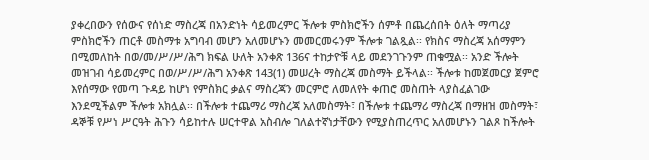ያቀረበውን የሰውና የሰነድ ማስረጃ በአንድነት ሳይመረምር ችሎቱ ምስክሮችን ሰምቶ በጨረሰበት ዕለት ማጣሪያ ምስክሮችን ጠርቶ መስማቱ አግባብ መሆን አለመሆኑን መመርመሩንም ችሎቱ ገልጿል፡፡ የክስና ማስረጃ አሰማምን በሚመለከት በወ/መ/ሥ/ሥ/ሕግ ክፍል ሁለት አንቀጽ 136ና ተከታዮቹ ላይ መደንገጉንም ጠቁሟል፡፡ አንድ ችሎት መዝገብ ሳይመረምር በወ/ሥ/ሥ/ሕግ አንቀጽ 143(1) መሠረት ማስረጃ መስማት ይችላል፡፡ ችሎቱ ከመጀመርያ ጀምሮ እየሰማው የመጣ ጉዳይ ከሆነ የምስክር ቃልና ማስረጃን መርምሮ ለመለየት ቀጠሮ መስጠት ላያስፈልገው እንደሚችልም ችሎቱ አክሏል፡፡ በችሎቱ ተጨማሪ ማስረጃ አለመስማት፣ በችሎቱ ተጨማሪ ማስረጃ በማዘዝ መስማት፣ ዳኞቹ የሥነ ሥርዓት ሕጉን ሳይከተሉ ሠርተዋል አስብሎ ገለልተኛነታቸውን የሚያስጠረጥር አለመሆኑን ገልጾ ከችሎት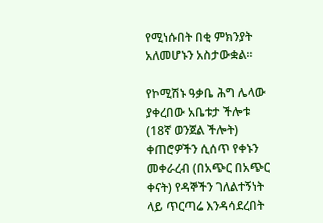የሚነሱበት በቂ ምክንያት አለመሆኑን አስታውቋል፡፡

የኮሚሽኑ ዓቃቤ ሕግ ሌላው ያቀረበው አቤቱታ ችሎቱ (18ኛ ወንጀል ችሎት) ቀጠሮዎችን ሲሰጥ የቀኑን መቀራረብ (በአጭር በአጭር ቀናት) የዳኞችን ገለልተኝነት ላይ ጥርጣሬ እንዳሳደረበት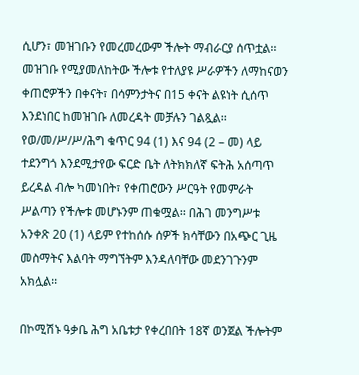ሲሆን፣ መዝገቡን የመረመረውም ችሎት ማብራርያ ሰጥቷል፡፡ መዝገቡ የሚያመለከትው ችሎቱ የተለያዩ ሥራዎችን ለማከናወን ቀጠሮዎችን በቀናት፣ በሳምንታትና በ15 ቀናት ልዩነት ሲሰጥ እንደነበር ከመዝገቡ ለመረዳት መቻሉን ገልጿል፡፡ የወ/መ/ሥ/ሥ/ሕግ ቁጥር 94 (1) እና 94 (2 – መ) ላይ ተደንግጎ እንደሚታየው ፍርድ ቤት ለትክክለኛ ፍትሕ አሰጣጥ ይረዳል ብሎ ካመነበት፣ የቀጠሮውን ሥርዓት የመምራት ሥልጣን የችሎቱ መሆኑንም ጠቁሟል፡፡ በሕገ መንግሥቱ አንቀጽ 20 (1) ላይም የተከሰሱ ሰዎች ክሳቸውን በአጭር ጊዜ መስማትና እልባት ማግኘትም እንዳለባቸው መደንገጉንም አክሏል፡፡

በኮሚሽኑ ዓቃቤ ሕግ አቤቱታ የቀረበበት 18ኛ ወንጀል ችሎትም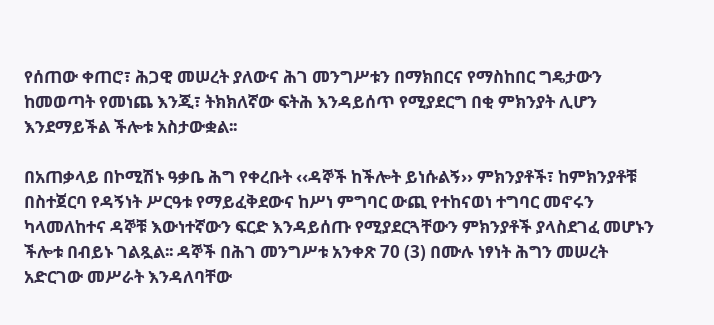የሰጠው ቀጠሮ፣ ሕጋዊ መሠረት ያለውና ሕገ መንግሥቱን በማክበርና የማስከበር ግዴታውን ከመወጣት የመነጨ እንጂ፣ ትክክለኛው ፍትሕ እንዳይሰጥ የሚያደርግ በቂ ምክንያት ሊሆን እንደማይችል ችሎቱ አስታውቋል፡፡

በአጠቃላይ በኮሚሽኑ ዓቃቤ ሕግ የቀረቡት ‹‹ዳኞች ከችሎት ይነሱልኝ›› ምክንያቶች፣ ከምክንያቶቹ በስተጀርባ የዳኝነት ሥርዓቱ የማይፈቅደውና ከሥነ ምግባር ውጪ የተከናወነ ተግባር መኖሩን ካላመለከተና ዳኞቹ እውነተኛውን ፍርድ እንዳይሰጡ የሚያደርጓቸውን ምክንያቶች ያላስደገፈ መሆኑን ችሎቱ በብይኑ ገልጿል፡፡ ዳኞች በሕገ መንግሥቱ አንቀጽ 70 (3) በሙሉ ነፃነት ሕግን መሠረት አድርገው መሥራት እንዳለባቸው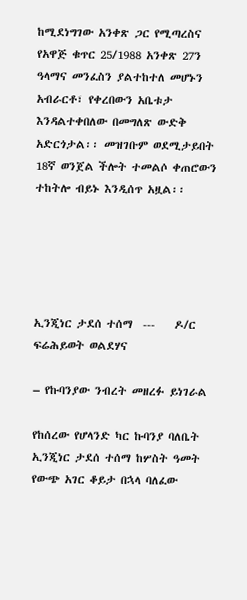ከሚደነግገው አንቀጽ ጋር የሚጣረስና የአዋጅ ቁጥር 25/1988 አንቀጽ 27ን ዓላማና መንፈስን ያልተከተለ መሆኑን አብራርቶ፣ የቀረበውን አቤቱታ እንዳልተቀበለው በመግለጽ ውድቅ አድርጎታል፡፡ መዝገቡም ወደሚታይበት 18ኛ ወንጀል ችሎት ተመልሶ ቀጠሮውን ተከትሎ ብይኑ እንዲሰጥ አዟል፡፡





ኢንጂነር ታደሰ ተሰማ  ---    ዶ/ር ፍሬሕይወት ወልደሃና

– የኩባንያው ንብረት መዘረፉ ይነገራል

የከሰረው የሆላንድ ካር ኩባንያ ባለቤት ኢንጂነር ታደሰ ተሰማ ከሦስት ዓመት የውጭ አገር ቆይታ በኋላ ባለፈው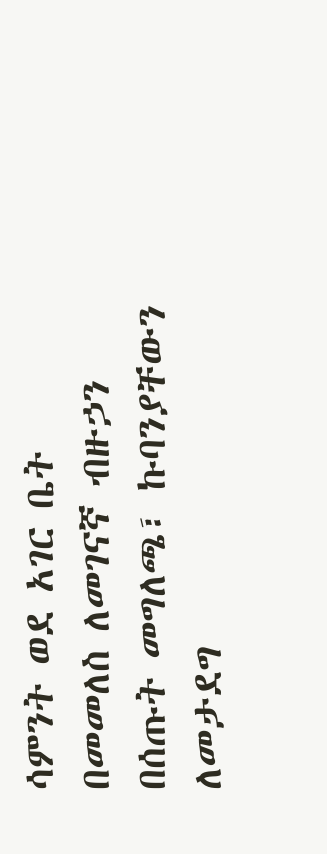ሳምንት ወደ አገር ቤት በመመለስ ለመገናኛ ብዙኃን በሰጡት መግለጫ፣ ኩባንያቸውን ለመታደግ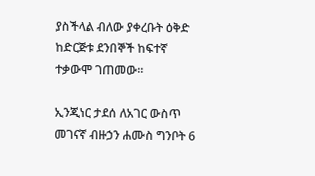ያስችላል ብለው ያቀረቡት ዕቅድ ከድርጅቱ ደንበኞች ከፍተኛ ተቃውሞ ገጠመው፡፡

ኢንጂነር ታደሰ ለአገር ውስጥ መገናኛ ብዙኃን ሐሙስ ግንቦት 6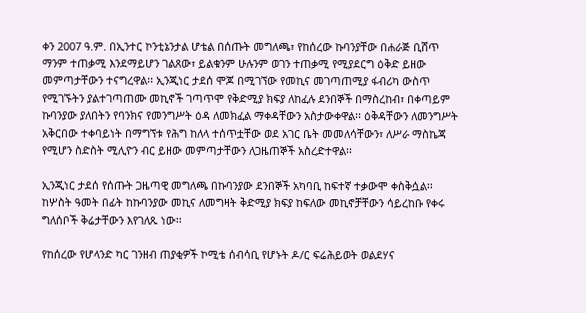ቀን 2007 ዓ.ም. በኢንተር ኮንቲኔንታል ሆቴል በሰጡት መግለጫ፣ የከሰረው ኩባንያቸው በሐራጅ ቢሸጥ ማንም ተጠቃሚ እንደማይሆን ገልጸው፣ ይልቁንም ሁሉንም ወገን ተጠቃሚ የሚያደርግ ዕቅድ ይዘው መምጣታቸውን ተናግረዋል፡፡ ኢንጂነር ታደሰ ሞጆ በሚገኘው የመኪና መገጣጠሚያ ፋብሪካ ውስጥ የሚገኙትን ያልተገጣጠሙ መኪኖች ገጣጥሞ የቅድሚያ ክፍያ ለከፈሉ ደንበኞች በማስረከብ፣ በቀጣይም ኩባንያው ያለበትን የባንክና የመንግሥት ዕዳ ለመክፈል ማቀዳቸውን አስታውቀዋል፡፡ ዕቅዳቸውን ለመንግሥት አቅርበው ተቀባይነት በማግኘቱ የሕግ ከለላ ተሰጥቷቸው ወደ አገር ቤት መመለሳቸውን፣ ለሥራ ማስኬጃ የሚሆን ስድስት ሚሊዮን ብር ይዘው መምጣታቸውን ለጋዜጠኞች አስረድተዋል፡፡

ኢንጂነር ታደሰ የሰጡት ጋዜጣዊ መግለጫ በኩባንያው ደንበኞች አካባቢ ከፍተኛ ተቃውሞ ቀስቅሷል፡፡ ከሦስት ዓመት በፊት ከኩባንያው መኪና ለመግዛት ቅድሚያ ክፍያ ከፍለው መኪኖቻቸውን ሳይረከቡ የቀሩ ግለሰቦች ቅሬታቸውን እየገለጹ ነው፡፡

የከሰረው የሆላንድ ካር ገንዘብ ጠያቂዎች ኮሚቴ ሰብሳቢ የሆኑት ዶ/ር ፍሬሕይወት ወልደሃና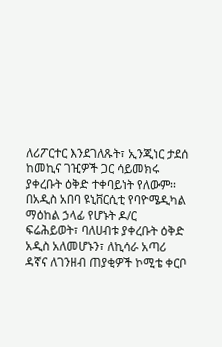ለሪፖርተር እንደገለጹት፣ ኢንጂነር ታደሰ ከመኪና ገዢዎች ጋር ሳይመክሩ ያቀረቡት ዕቅድ ተቀባይነት የለውም፡፡ በአዲስ አበባ ዩኒቨርሲቲ የባዮሜዲካል ማዕከል ኃላፊ የሆኑት ዶ/ር ፍሬሕይወት፣ ባለሀብቱ ያቀረቡት ዕቅድ አዲስ አለመሆኑን፣ ለኪሳራ አጣሪ ዳኛና ለገንዘብ ጠያቂዎች ኮሚቴ ቀርቦ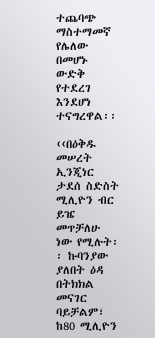ተጨባጭ ማስተማመኛ የሌለው በመሆኑ ውድቅ የተደረገ እንደሆነ ተናግረዋል፡፡

‹‹በዕቅዱ መሠረት ኢንጂነር ታደሰ ስድስት ሚሊዮን ብር ይዤ መጥቻለሁ ነው የሚሉት፡፡ ኩባንያው ያለበት ዕዳ በትክክል መናገር ባይቻልም፣ ከ80 ሚሊዮን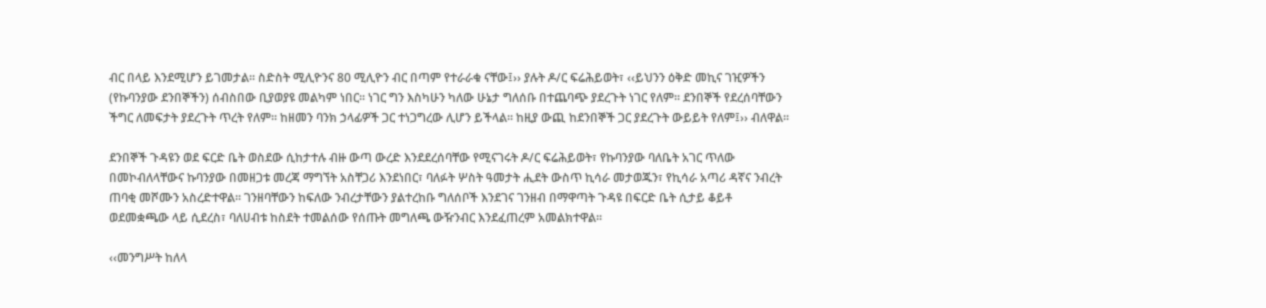ብር በላይ እንደሚሆን ይገመታል፡፡ ስድስት ሚሊዮንና 80 ሚሊዮን ብር በጣም የተራራቁ ናቸው፤›› ያሉት ዶ/ር ፍሬሕይወት፣ ‹‹ይህንን ዕቅድ መኪና ገዢዎችን (የኩባንያው ደንበኞችን) ሰብስበው ቢያወያዩ መልካም ነበር፡፡ ነገር ግን እስካሁን ካለው ሁኔታ ግለሰቡ በተጨባጭ ያደረጉት ነገር የለም፡፡ ደንበኞች የደረሰባቸውን ችግር ለመፍታት ያደረጉት ጥረት የለም፡፡ ከዘመን ባንክ ኃላፊዎች ጋር ተነጋግረው ሊሆን ይችላል፡፡ ከዚያ ውጪ ከደንበኞች ጋር ያደረጉት ውይይት የለም፤›› ብለዋል፡፡

ደንበኞች ጉዳዩን ወደ ፍርድ ቤት ወስደው ሲከታተሉ ብዙ ውጣ ውረድ እንደደረሰባቸው የሚናገሩት ዶ/ር ፍሬሕይወት፣ የኩባንያው ባለቤት አገር ጥለው በመኮብለላቸውና ኩባንያው በመዘጋቱ መረጃ ማግኘት አስቸጋሪ እንደነበር፣ ባለፉት ሦስት ዓመታት ሒደት ውስጥ ኪሳራ መታወጁን፣ የኪሳራ አጣሪ ዳኛና ንብረት ጠባቂ መሾሙን አስረድተዋል፡፡ ገንዘባቸውን ከፍለው ንብረታቸውን ያልተረከቡ ግለሰቦች እንደገና ገንዘብ በማዋጣት ጉዳዩ በፍርድ ቤት ሲታይ ቆይቶ ወደመቋጫው ላይ ሲደረስ፣ ባለሀብቱ ከስደት ተመልሰው የሰጡት መግለጫ ውዥንብር እንደፈጠረም አመልክተዋል፡፡

‹‹መንግሥት ከለላ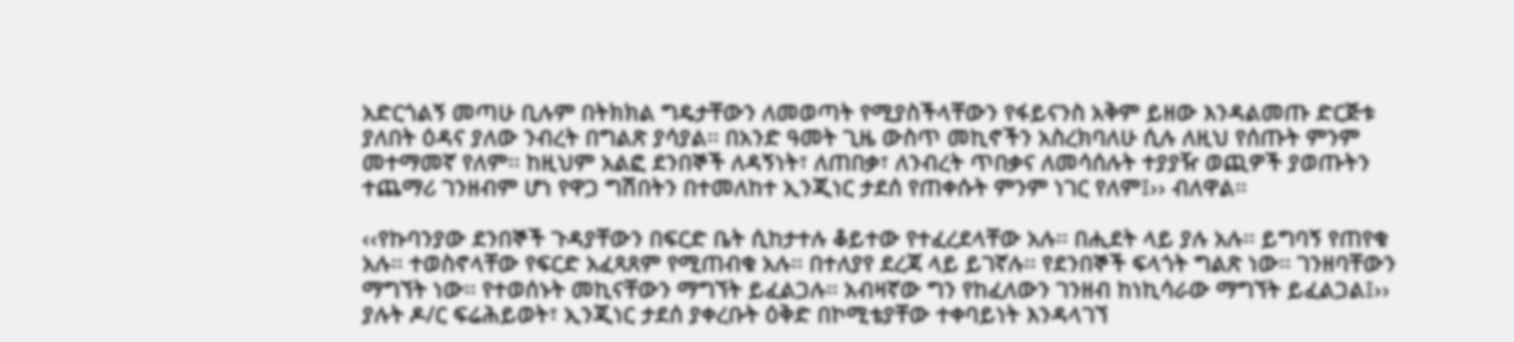አድርጎልኝ መጣሁ ቢሉም በትክክል ግዴታቸውን ለመወጣት የሚያስችላቸውን የፋይናንስ አቅም ይዘው እንዳልመጡ ድርጅቱ ያለበት ዕዳና ያለው ንብረት በግልጽ ያሳያል፡፡ በአንድ ዓመት ጊዜ ውስጥ መኪኖችን አስረክባለሁ ሲሉ ለዚህ የሰጡት ምንም መተማመኛ የለም፡፡ ከዚህም አልፎ ደንበኞች ለዳኝነት፣ ለጠበቃ፣ ለንብረት ጥበቃና ለመሳሰሉት ተያያዥ ወጪዎች ያወጡትን ተጨማሪ ገንዘብም ሆነ የዋጋ ግሽበትን በተመለከተ ኢንጂነር ታደሰ የጠቀሱት ምንም ነገር የለም፤›› ብለዋል፡፡

‹‹የኩባንያው ደንበኞች ጉዳያቸውን በፍርድ ቤት ሲከታተሉ ቆይተው የተፈረደላቸው አሉ፡፡ በሒደት ላይ ያሉ አሉ፡፡ ይግባኝ የጠየቁ አሉ፡፡ ተወስኖላቸው የፍርድ አፈጻጸም የሚጠብቁ አሉ፡፡ በተለያየ ደረጃ ላይ ይገኛሉ፡፡ የደንበኞች ፍላጎት ግልጽ ነው፡፡ ገንዘባቸውን ማግኘት ነው፡፡ የተወሰኑት መኪናቸውን ማግኘት ይፈልጋሉ፡፡ አብዛኛው ግን የከፈለውን ገንዘብ ከነኪሳራው ማግኘት ይፈልጋል፤›› ያሉት ዶ/ር ፍሬሕይወት፣ ኢንጂነር ታደሰ ያቀረቡት ዕቅድ በኮሚቴያቸው ተቀባይነት እንዳላገኘ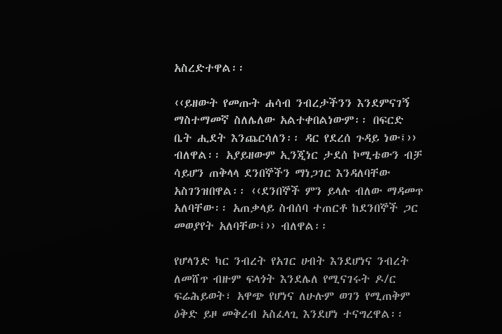አስረድተዋል፡፡

‹‹ይዘውት የመጡት ሐሳብ ንብረታችንን እንደምናገኝ ማስተማመኛ ስለሌለው አልተቀበልነውም፡፡ በፍርድ ቤት ሒደት እንጨርሳለን፡፡ ዳር የደረሰ ጉዳይ ነው፤›› ብለዋል፡፡ አያይዘውም ኢንጂነር ታደሰ ኮሚቴውን ብቻ ሳይሆን ጠቅላላ ደንበኞችን ማነጋገር እንዳለባቸው አስገንዝበዋል፡፡ ‹‹ደንበኞች ምን ይላሉ ብለው ማዳመጥ አለባቸው፡፡ አጠቃላይ ስብሰባ ተጠርቶ ከደንበኞች ጋር መወያየት አለባቸው፤›› ብለዋል፡፡

የሆላንድ ካር ንብረት የአገር ሀብት እንደሆነና ንብረት ለመሸጥ ብዙም ፍላጎት እንደሌለ የሚናገሩት ዶ/ር ፍሬሕይወት፣ አዋጭ የሆነና ለሁሉም ወገን የሚጠቅም ዕቅድ ይዞ መቅረብ አስፈላጊ እንደሆነ ተናግረዋል፡፡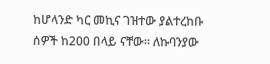ከሆላንድ ካር መኪና ገዝተው ያልተረከቡ ሰዎች ከ200 በላይ ናቸው፡፡ ለኩባንያው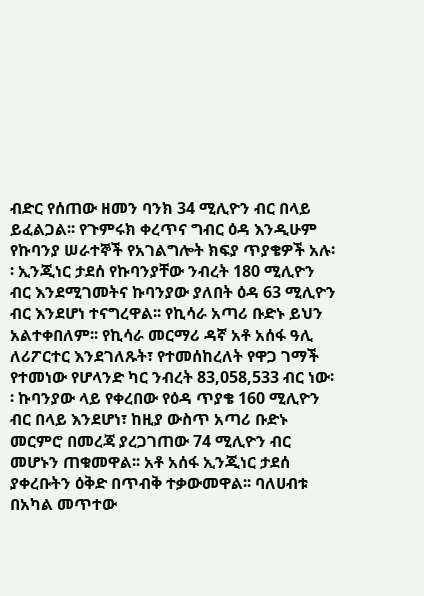ብድር የሰጠው ዘመን ባንክ 34 ሚሊዮን ብር በላይ ይፈልጋል፡፡ የጉምሩክ ቀረጥና ግብር ዕዳ እንዲሁም የኩባንያ ሠራተኞች የአገልግሎት ክፍያ ጥያቄዎች አሉ፡፡ ኢንጂነር ታደሰ የኩባንያቸው ንብረት 180 ሚሊዮን ብር እንደሚገመትና ኩባንያው ያለበት ዕዳ 63 ሚሊዮን ብር እንደሆነ ተናግረዋል፡፡ የኪሳራ አጣሪ ቡድኑ ይህን አልተቀበለም፡፡ የኪሳራ መርማሪ ዳኛ አቶ አሰፋ ዓሊ ለሪፖርተር እንደገለጹት፣ የተመሰከረለት የዋጋ ገማች የተመነው የሆላንድ ካር ንብረት 83,058,533 ብር ነው፡፡ ኩባንያው ላይ የቀረበው የዕዳ ጥያቄ 160 ሚሊዮን ብር በላይ እንደሆነ፣ ከዚያ ውስጥ አጣሪ ቡድኑ መርምሮ በመረጃ ያረጋገጠው 74 ሚሊዮን ብር መሆኑን ጠቁመዋል፡፡ አቶ አሰፋ ኢንጂነር ታደሰ ያቀረቡትን ዕቅድ በጥብቅ ተቃውመዋል፡፡ ባለሀብቱ በአካል መጥተው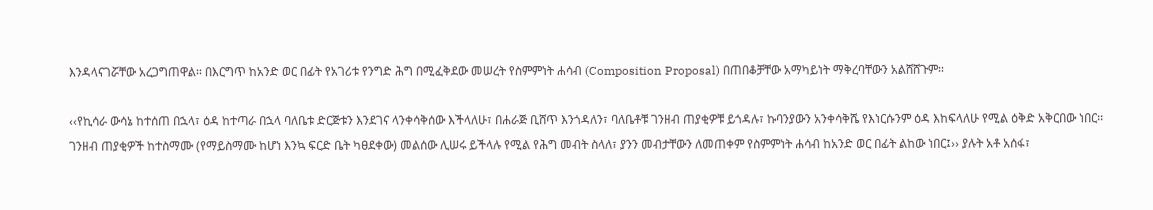እንዳላናገሯቸው አረጋግጠዋል፡፡ በእርግጥ ከአንድ ወር በፊት የአገሪቱ የንግድ ሕግ በሚፈቅደው መሠረት የስምምነት ሐሳብ (Composition Proposal) በጠበቆቻቸው አማካይነት ማቅረባቸውን አልሸሸጉም፡፡

‹‹የኪሳራ ውሳኔ ከተሰጠ በኋላ፣ ዕዳ ከተጣራ በኋላ ባለቤቱ ድርጅቱን እንደገና ላንቀሳቅሰው እችላለሁ፣ በሐራጅ ቢሸጥ እንጎዳለን፣ ባለቤቶቹ ገንዘብ ጠያቂዎቹ ይጎዳሉ፣ ኩባንያውን አንቀሳቅሼ የእነርሱንም ዕዳ እከፍላለሁ የሚል ዕቅድ አቅርበው ነበር፡፡ ገንዘብ ጠያቂዎች ከተስማሙ (የማይስማሙ ከሆነ እንኳ ፍርድ ቤት ካፀደቀው) መልሰው ሊሠሩ ይችላሉ የሚል የሕግ መብት ስላለ፣ ያንን መብታቸውን ለመጠቀም የስምምነት ሐሳብ ከአንድ ወር በፊት ልከው ነበር፤›› ያሉት አቶ አሰፋ፣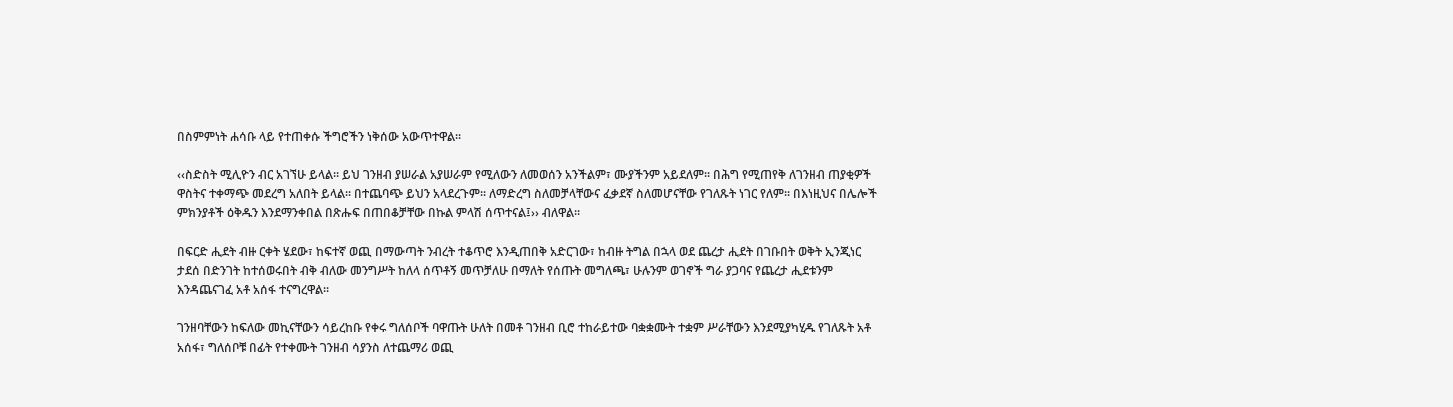በስምምነት ሐሳቡ ላይ የተጠቀሱ ችግሮችን ነቅሰው አውጥተዋል፡፡

‹‹ስድስት ሚሊዮን ብር አገኘሁ ይላል፡፡ ይህ ገንዘብ ያሠራል አያሠራም የሚለውን ለመወሰን አንችልም፣ ሙያችንም አይደለም፡፡ በሕግ የሚጠየቅ ለገንዘብ ጠያቂዎች ዋስትና ተቀማጭ መደረግ አለበት ይላል፡፡ በተጨባጭ ይህን አላደረጉም፡፡ ለማድረግ ስለመቻላቸውና ፈቃደኛ ስለመሆናቸው የገለጹት ነገር የለም፡፡ በእነዚህና በሌሎች ምክንያቶች ዕቅዱን እንደማንቀበል በጽሑፍ በጠበቆቻቸው በኩል ምላሽ ሰጥተናል፤›› ብለዋል፡፡

በፍርድ ሒደት ብዙ ርቀት ሄደው፣ ከፍተኛ ወጪ በማውጣት ንብረት ተቆጥሮ እንዲጠበቅ አድርገው፣ ከብዙ ትግል በኋላ ወደ ጨረታ ሒደት በገቡበት ወቅት ኢንጂነር ታደሰ በድንገት ከተሰወሩበት ብቅ ብለው መንግሥት ከለላ ሰጥቶኝ መጥቻለሁ በማለት የሰጡት መግለጫ፣ ሁሉንም ወገኖች ግራ ያጋባና የጨረታ ሒደቱንም እንዳጨናገፈ አቶ አሰፋ ተናግረዋል፡፡

ገንዘባቸውን ከፍለው መኪናቸውን ሳይረከቡ የቀሩ ግለሰቦች ባዋጡት ሁለት በመቶ ገንዘብ ቢሮ ተከራይተው ባቋቋሙት ተቋም ሥራቸውን እንደሚያካሂዱ የገለጹት አቶ አሰፋ፣ ግለሰቦቹ በፊት የተቀሙት ገንዘብ ሳያንስ ለተጨማሪ ወጪ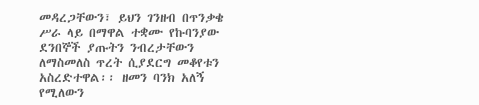መዳረጋቸውን፣ ይህን ገንዘብ በጥንቃቄ ሥራ ላይ በማዋል ተቋሙ የኩባንያው ደንበኞች ያጡትን ንብረታቸውን ለማስመለስ ጥረት ሲያደርግ መቆየቱን አስረድተዋል፡፡ ዘመን ባንክ አለኝ የሚለውን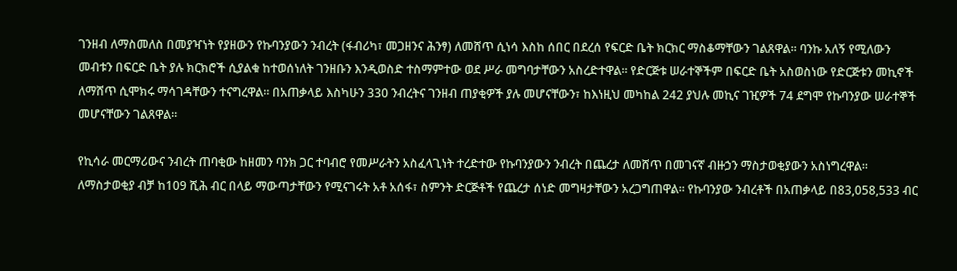ገንዘብ ለማስመለስ በመያዣነት የያዘውን የኩባንያውን ንብረት (ፋብሪካ፣ መጋዘንና ሕንፃ) ለመሸጥ ሲነሳ እስከ ሰበር በደረሰ የፍርድ ቤት ክርክር ማስቆማቸውን ገልጸዋል፡፡ ባንኩ አለኝ የሚለውን መብቱን በፍርድ ቤት ያሉ ክርክሮች ሲያልቁ ከተወሰነለት ገንዘቡን እንዲወስድ ተስማምተው ወደ ሥራ መግባታቸውን አስረድተዋል፡፡ የድርጅቱ ሠራተኞችም በፍርድ ቤት አስወስነው የድርጅቱን መኪኖች ለማሸጥ ሲሞክሩ ማሳገዳቸውን ተናግረዋል፡፡ በአጠቃላይ እስካሁን 330 ንብረትና ገንዘብ ጠያቂዎች ያሉ መሆናቸውን፣ ከእነዚህ መካከል 242 ያህሉ መኪና ገዢዎች 74 ደግሞ የኩባንያው ሠራተኞች መሆናቸውን ገልጸዋል፡፡

የኪሳራ መርማሪውና ንብረት ጠባቂው ከዘመን ባንክ ጋር ተባብሮ የመሥራትን አስፈላጊነት ተረድተው የኩባንያውን ንብረት በጨረታ ለመሸጥ በመገናኛ ብዙኃን ማስታወቂያውን አስነግረዋል፡፡ ለማስታወቂያ ብቻ ከ109 ሺሕ ብር በላይ ማውጣታቸውን የሚናገሩት አቶ አሰፋ፣ ስምንት ድርጅቶች የጨረታ ሰነድ መግዛታቸውን አረጋግጠዋል፡፡ የኩባንያው ንብረቶች በአጠቃላይ በ83,058,533 ብር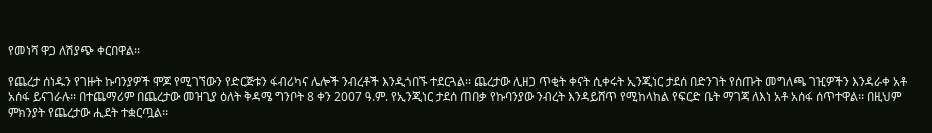የመነሻ ዋጋ ለሽያጭ ቀርበዋል፡፡

የጨረታ ሰነዱን የገዙት ኩባንያዎች ሞጆ የሚገኘውን የድርጅቱን ፋብሪካና ሌሎች ንብረቶች እንዲጎበኙ ተደርጓል፡፡ ጨረታው ሊዘጋ ጥቂት ቀናት ሲቀሩት ኢንጂነር ታደሰ በድንገት የሰጡት መግለጫ ገዢዎችን እንዳራቀ አቶ አሰፋ ይናገራሉ፡፡ በተጨማሪም በጨረታው መዝጊያ ዕለት ቅዳሜ ግንቦት 8 ቀን 2007 ዓ.ም. የኢንጂነር ታደሰ ጠበቃ የኩባንያው ንብረት እንዳይሸጥ የሚከላከል የፍርድ ቤት ማገጃ ለእነ አቶ አሰፋ ሰጥተዋል፡፡ በዚህም ምክንያት የጨረታው ሒደት ተቋርጧል፡፡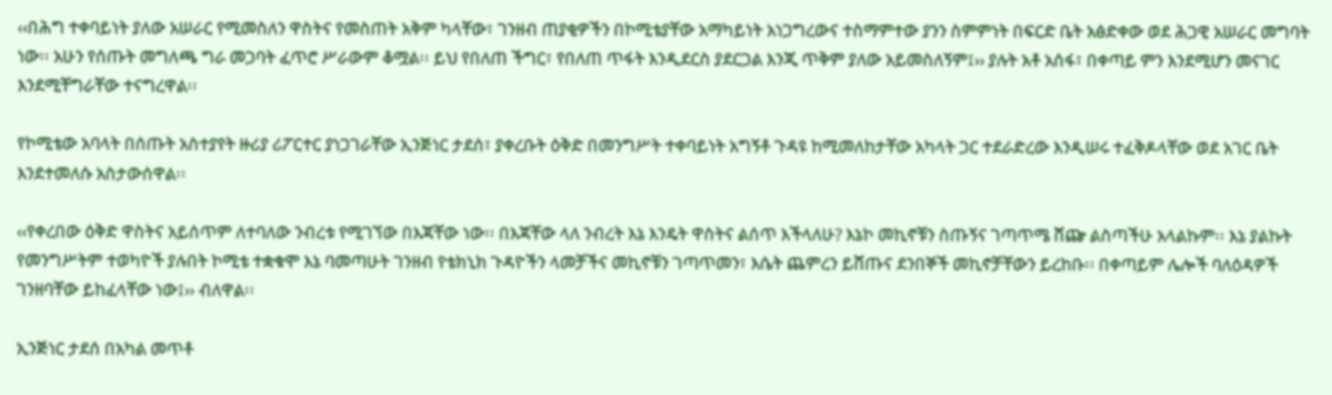‹‹በሕግ ተቀባይነት ያለው አሠራር የሚመስለን ዋስትና የመስጠት አቅም ካላቸው፣ ገንዘብ ጠያቂዎችን በኮሚቴያቸው አማካይነት አነጋግረውና ተስማምተው ያንን ስምምነት በፍርድ ቤት አፅድቀው ወደ ሕጋዊ አሠራር መግባት ነው፡፡ አሁን የሰጡት መግለጫ ግራ መጋባት ፈጥሮ ሥራውም ቆሟል፡፡ ይህ የበለጠ ችግር፣ የበለጠ ጥፋት እንዲደርስ ያደርጋል እንጂ ጥቅም ያለው አይመስለኝም፤›› ያሉት አቶ አሰፋ፣ በቀጣይ ምን እንደሚሆን መናገር እንደሚቸግራቸው ተናግረዋል፡፡

የኮሚቴው አባላት በሰጡት አስተያየት ዙሪያ ሪፖርተር ያነጋገራቸው ኢንጅነር ታደሰ፣ ያቀረቡት ዕቅድ በመንግሥት ተቀባይነት አግኝቶ ጉዳዩ ከሚመለከታቸው አካላት ጋር ተደራድረው እንዲሠሩ ተፈቅዶላቸው ወደ አገር ቤት እንደተመለሱ አስታውሰዋል፡፡

‹‹የቀረበው ዕቅድ ዋስትና አይሰጥም ለተባለው ንብረቱ የሚገኘው በእጃቸው ነው፡፡ በእጃቸው ላለ ንብረት እኔ እንዴት ዋስትና ልሰጥ እችላለሁ? እኔኮ መኪኖቹን ስጡኝና ገጣጥሜ ሸጬ ልስጣችሁ አላልኩም፡፡ እኔ ያልኩት የመንግሥትም ተወካዮች ያሉበት ኮሚቴ ተቋቁሞ እኔ ባመጣሁት ገንዘብ የቴክኒክ ጉዳዮችን ላመቻችና መኪኖቹን ገጣጥመን፣ እሴት ጨምረን ይሸጡና ደንበኞች መኪኖቻቸውን ይረከቡ፡፡ በቀጣይም ሌሎች ባለዕዳዎች ገንዘባቸው ይከፈላቸው ነው፤›› ብለዋል፡፡

ኢንጅነር ታደሰ በአካል መጥቶ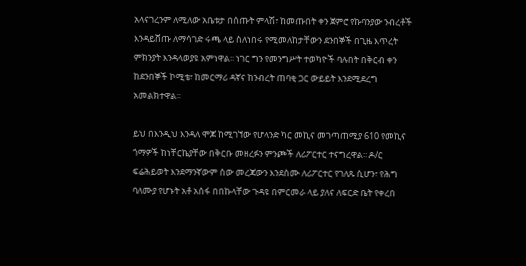አላናገረንም ለሚለው አቤቱታ በሰጡት ምላሽ፣ ከመጡበት ቀን ጀምሮ የኩባንያው ንብረቶች እንዳይሸጡ ለማሳገድ ሩጫ ላይ ስለነበሩ የሚመለከታቸውን ደንበኞች በጊዜ እጥረት ምክንያት እንዳላወያዩ አምነዋል፡፡ ነገር ግን የመንግሥት ተወካዮች ባሉበት በቅርብ ቀን ከደንበኞች ኮሚቴ፣ ከመርማሪ ዳኛና ከንብረት ጠባቂ ጋር ውይይት እንደሚደረግ አመልክተዋል፡፡

ይህ በእንዲህ እንዳለ ሞጆ ከሚገኘው የሆላንድ ካር መኪና መገጣጠሚያ 610 የመኪና ጎማዎች ከነቸርኬያቸው በቅርቡ መዘረፉን ምንጮች ለሪፖርተር ተናግረዋል፡፡ ዶ/ር ፍሬሕይወት እንደማንኛውም ሰው መረጃውን እንደሰሙ ለሪፖርተር የገለጹ ሲሆን፣ የሕግ ባለሙያ የሆኑት አቶ አሰፋ በበኩላቸው ጉዳዩ በምርመራ ላይ ያለና ለፍርድ ቤት የቀረበ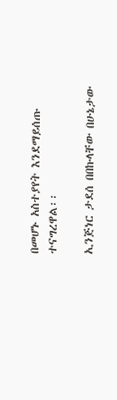በመሆኑ አስተያየት እንደማይሰጡ ተናግረዋል፡፡

ኢንጅነር ታደሰ በበኩላቸው በሁኔታው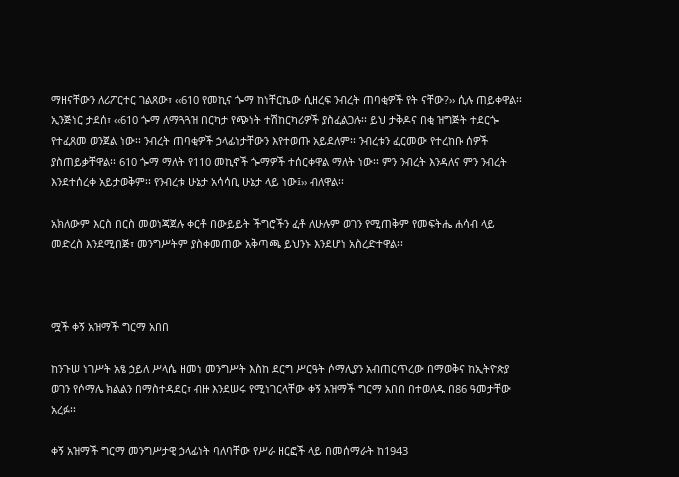ማዘናቸውን ለሪፖርተር ገልጸው፣ ‹‹610 የመኪና ጐማ ከነቸርኬው ሲዘረፍ ንብረት ጠባቂዎች የት ናቸው?›› ሲሉ ጠይቀዋል፡፡ ኢንጅነር ታደሰ፣ ‹‹610 ጐማ ለማጓጓዝ በርካታ የጭነት ተሽከርካሪዎች ያስፈልጋሉ፡፡ ይህ ታቅዶና በቂ ዝግጅት ተደርጐ የተፈጸመ ወንጀል ነው፡፡ ንብረት ጠባቂዎች ኃላፊነታቸውን እየተወጡ አይደለም፡፡ ንብረቱን ፈርመው የተረከቡ ሰዎች ያስጠይቃቸዋል፡፡ 610 ጐማ ማለት የ110 መኪኖች ጐማዎች ተሰርቀዋል ማለት ነው፡፡ ምን ንብረት እንዳለና ምን ንብረት እንደተሰረቀ አይታወቅም፡፡ የንብረቱ ሁኔታ አሳሳቢ ሁኔታ ላይ ነው፤›› ብለዋል፡፡

አክለውም እርስ በርስ መወነጃጀሉ ቀርቶ በውይይት ችግሮችን ፈቶ ለሁሉም ወገን የሚጠቅም የመፍትሔ ሐሳብ ላይ መድረስ እንደሚበጅ፣ መንግሥትም ያስቀመጠው አቅጣጫ ይህንኑ እንደሆነ አስረድተዋል፡፡



ሟች ቀኝ አዝማች ግርማ አበበ

ከንጉሠ ነገሥት አፄ ኃይለ ሥላሴ ዘመነ መንግሥት እስከ ደርግ ሥርዓት ሶማሊያን አብጠርጥረው በማወቅና ከኢትዮጵያ ወገን የሶማሌ ክልልን በማስተዳደር፣ ብዙ እንደሠሩ የሚነገርላቸው ቀኝ አዝማች ግርማ አበበ በተወለዱ በ86 ዓመታቸው አረፉ፡፡

ቀኝ አዝማች ግርማ መንግሥታዊ ኃላፊነት ባለባቸው የሥራ ዘርፎች ላይ በመሰማራት ከ1943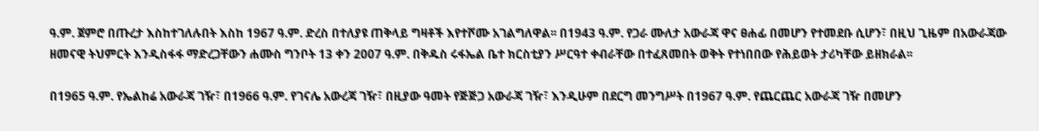ዓ.ም. ጀምሮ በጡረታ እስከተገለሉበት እስከ 1967 ዓ.ም. ድረስ በተለያዩ ጠቅላይ ግዛቶች እየተሾሙ አገልግለዋል፡፡ በ1943 ዓ.ም. የጋራ ሙለታ አውራጃ ዋና ፀሐፊ በመሆን የተመደቡ ሲሆን፣ በዚህ ጊዜም በአውራጃው ዘመናዊ ትህምርት እንዲስፋፋ ማድረጋቸውን ሐሙስ ግንቦት 13 ቀን 2007 ዓ.ም. በቅዱስ ሩፋኤል ቤተ ክርስቲያን ሥርዓተ ቀብራቸው በተፈጸመበት ወቅት የተነበበው የሕይወት ታሪካቸው ይዘክራል፡፡

በ1965 ዓ.ም. የኤልከሬ አውራጃ ገዥ፣ በ1966 ዓ.ም. የገናሌ አውረጃ ገዥ፣ በዚያው ዓመት የጅጅጋ አውራጃ ገዥ፣ እንዲሁም በደርግ መንግሥት በ1967 ዓ.ም. የጨርጨር አውራጃ ገዥ በመሆን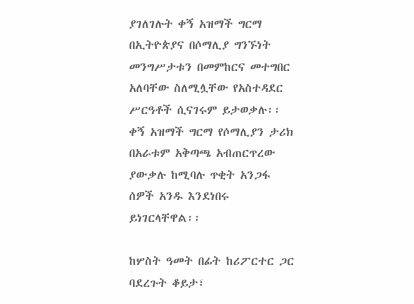ያገለገሉት ቀኝ አዝማች ግርማ በኢትዮጵያና በሶማሊያ ግንኙነት መንግሥታቱን በመምከርና መተግበር አለባቸው ስለሚሏቸው የአስተዳደር ሥርዓቶች ሲናገሩም ይታወቃሉ፡፡ ቀኝ አዝማች ግርማ የሶማሊያን ታሪክ በአራቱም አቅጣጫ አብጠርጥረው ያውቃሉ ከሚባሉ ጥቂት አንጋፋ ሰዎች አንዱ እንደነበሩ ይነገርላቸዋል፡፡

ከሦስት ዓመት በፊት ከሪፖርተር ጋር ባደረጉት ቆይታ፣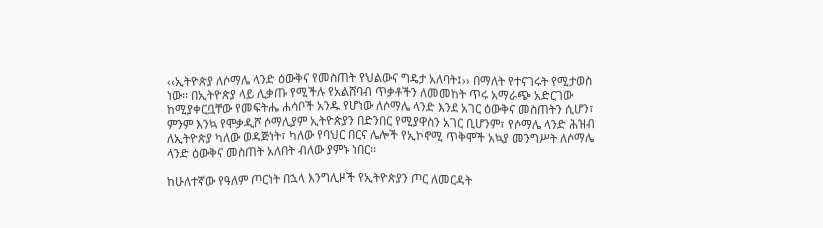‹‹ኢትዮጵያ ለሶማሌ ላንድ ዕውቅና የመስጠት የህልውና ግዴታ አለባት፤›› በማለት የተናገሩት የሚታወስ ነው፡፡ በኢትዮጵያ ላይ ሊቃጡ የሚችሉ የአልሸባብ ጥቃቶችን ለመመከት ጥሩ አማራጭ አድርገው ከሚያቀርቧቸው የመፍትሔ ሐሳቦች አንዱ የሆነው ለሶማሌ ላንድ እንደ አገር ዕውቅና መስጠትን ሲሆን፣ ምንም እንኳ የሞቃዲሾ ሶማሊያም ኢትዮጵያን በድንበር የሚያዋስን አገር ቢሆንም፣ የሶማሌ ላንድ ሕዝብ ለኢትዮጵያ ካለው ወዳጅነት፣ ካለው የባህር በርና ሌሎች የኢኮኖሚ ጥቅሞች አኳያ መንግሥት ለሶማሌ ላንድ ዕውቅና መስጠት አለበት ብለው ያምኑ ነበር፡፡

ከሁለተኛው የዓለም ጦርነት በኋላ እንግሊዞች የኢትዮጵያን ጦር ለመርዳት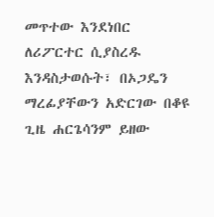መጥተው እንደነበር ለሪፖርተር ሲያስረዱ እንዳስታወሱት፣ በኦጋዴን ማረፊያቸውን አድርገው በቆዩ ጊዜ ሐርጌሳንም ይዘው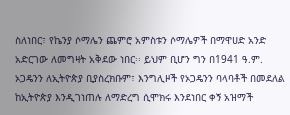ስለነበር፣ የኬንያ ሶማሌን ጨምሮ አምስቱን ሶማሌዎች በማዋሀድ አንድ አድርገው ለመግዛት አቅደው ነበር፡፡ ይህም ቢሆን ግን በ1941 ዓ.ም. ኦጋዴንን ለኢትዮጵያ ቢያስረክቡም፣ እንግሊዞች የኦጋዴንን ባላባቶች በመደለል ከኢትዮጵያ እንዲገነጠሉ ለማድረግ ሲሞክሩ እንደነበር ቀኝ አዝማች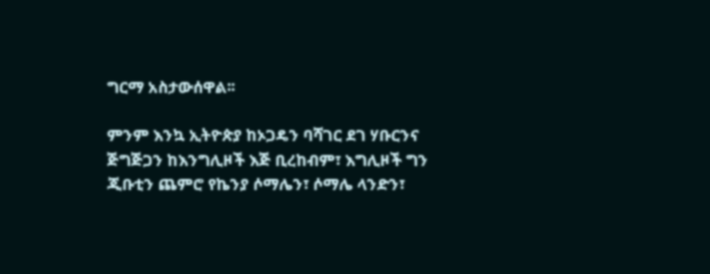ግርማ አስታውሰዋል፡፡

ምንም እንኳ ኢትዮጵያ ከኦጋዴን ባሻገር ደገ ሃቡርንና ጅግጅጋን ከእንግሊዞች እጅ ቢረከብም፣ እግሊዞች ግን ጂቡቲን ጨምሮ የኬንያ ሶማሌን፣ ሶማሌ ላንድን፣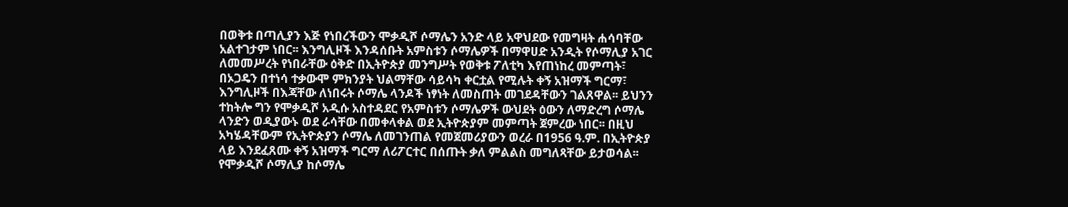በወቅቱ በጣሊያን እጅ የነበረችውን ሞቃዲሾ ሶማሌን አንድ ላይ አዋህደው የመግዛት ሐሳባቸው አልተገታም ነበር፡፡ እንግሊዞች እንዳሰቡት አምስቱን ሶማሌዎች በማዋሀድ አንዲት የሶማሊያ አገር ለመመሥረት የነበራቸው ዕቅድ በኢትዮጵያ መንግሥት የወቅቱ ፖለቲካ እየጠነከረ መምጣት፣ በኦጋዴን በተነሳ ተቃውሞ ምክንያት ህልማቸው ሳይሳካ ቀርቷል የሚሉት ቀኝ አዝማች ግርማ፣ እንግሊዞች በእጃቸው ለነበሩት ሶማሌ ላንዶች ነፃነት ለመስጠት መገደዳቸውን ገልጸዋል፡፡ ይህንን ተከትሎ ግን የሞቃዲሾ አዲሱ አስተዳደር የአምስቱን ሶማሌዎች ውህደት ዕውን ለማድረግ ሶማሌ ላንድን ወዲያውኑ ወደ ራሳቸው በመቀላቀል ወደ ኢትዮጵያም መምጣት ጀምረው ነበር፡፡ በዚህ አካሄዳቸውም የኢትዮጵያን ሶማሌ ለመገንጠል የመጀመሪያውን ወረራ በ1956 ዓ.ም. በኢትዮጵያ ላይ እንደፈጸሙ ቀኝ አዝማች ግርማ ለሪፖርተር በሰጡት ቃለ ምልልስ መግለጻቸው ይታወሳል፡፡ የሞቃዲሾ ሶማሊያ ከሶማሌ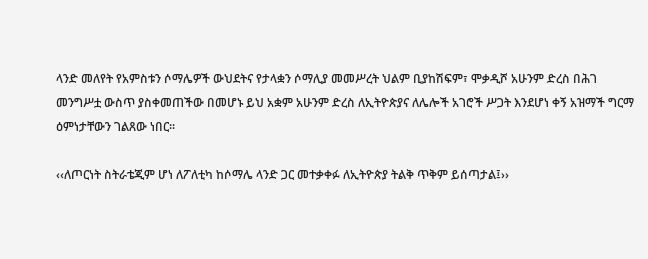ላንድ መለየት የአምስቱን ሶማሌዎች ውህደትና የታላቋን ሶማሊያ መመሥረት ህልም ቢያከሽፍም፣ ሞቃዲሾ አሁንም ድረስ በሕገ መንግሥቷ ውስጥ ያስቀመጠችው በመሆኑ ይህ አቋም አሁንም ድረስ ለኢትዮጵያና ለሌሎች አገሮች ሥጋት እንደሆነ ቀኝ አዝማች ግርማ ዕምነታቸውን ገልጸው ነበር፡፡

‹‹ለጦርነት ስትራቴጂም ሆነ ለፖለቲካ ከሶማሌ ላንድ ጋር መተቃቀፉ ለኢትዮጵያ ትልቅ ጥቅም ይሰጣታል፤››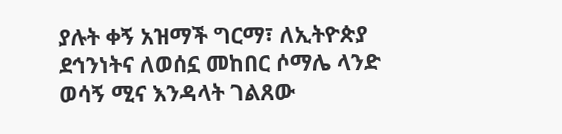ያሉት ቀኝ አዝማች ግርማ፣ ለኢትዮጵያ ደኅንነትና ለወሰኗ መከበር ሶማሌ ላንድ ወሳኝ ሚና እንዳላት ገልጸው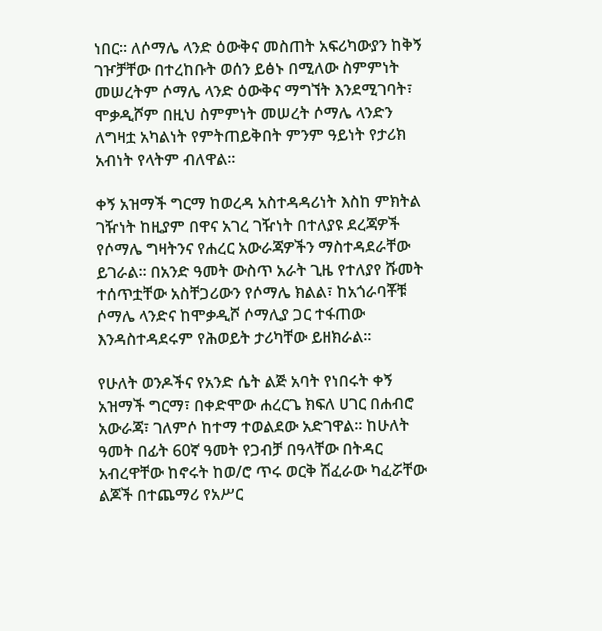ነበር፡፡ ለሶማሌ ላንድ ዕውቅና መስጠት አፍሪካውያን ከቅኝ ገዦቻቸው በተረከቡት ወሰን ይፅኑ በሚለው ስምምነት መሠረትም ሶማሌ ላንድ ዕውቅና ማግኘት እንደሚገባት፣ ሞቃዲሾም በዚህ ስምምነት መሠረት ሶማሌ ላንድን ለግዛቷ አካልነት የምትጠይቅበት ምንም ዓይነት የታሪክ አብነት የላትም ብለዋል፡፡

ቀኝ አዝማች ግርማ ከወረዳ አስተዳዳሪነት እስከ ምክትል ገዥነት ከዚያም በዋና አገረ ገዥነት በተለያዩ ደረጃዎች የሶማሌ ግዛትንና የሐረር አውራጃዎችን ማስተዳደራቸው ይገራል፡፡ በአንድ ዓመት ውስጥ አራት ጊዜ የተለያየ ሹመት ተሰጥቷቸው አስቸጋሪውን የሶማሌ ክልል፣ ከአጎራባቾቹ ሶማሌ ላንድና ከሞቃዲሾ ሶማሊያ ጋር ተፋጠው እንዳስተዳደሩም የሕወይት ታሪካቸው ይዘክራል፡፡

የሁለት ወንዶችና የአንድ ሴት ልጅ አባት የነበሩት ቀኝ አዝማች ግርማ፣ በቀድሞው ሐረርጌ ክፍለ ሀገር በሐብሮ አውራጃ፣ ገለምሶ ከተማ ተወልደው አድገዋል፡፡ ከሁለት ዓመት በፊት 60ኛ ዓመት የጋብቻ በዓላቸው በትዳር አብረዋቸው ከኖሩት ከወ/ሮ ጥሩ ወርቅ ሽፈራው ካፈሯቸው ልጆች በተጨማሪ የአሥር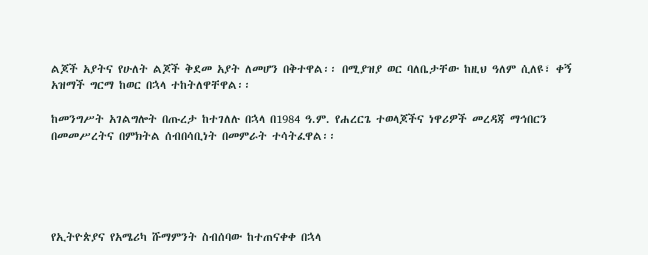ልጆች አያትና የሁለት ልጆች ቅደመ አያት ለመሆን በቅተዋል፡፡ በሚያዝያ ወር ባለቤታቸው ከዚህ ዓለም ሲለዩ፣ ቀኝ አዝማች ግርማ ከወር በኋላ ተከትለዋቸዋል፡፡

ከመንግሥት አገልግሎት በጡረታ ከተገለሉ በኋላ በ1984 ዓ.ም. የሐረርጌ ተወላጆችና ነዋሪዎች መረዳጃ ማኅበርን በመመሥረትና በምክትል ሰብበሳቢነት በመምራት ተሳትፈዋል፡፡





የኢትዮጵያና የአሜሪካ ሹማምንት ስብሰባው ከተጠናቀቀ በኋላ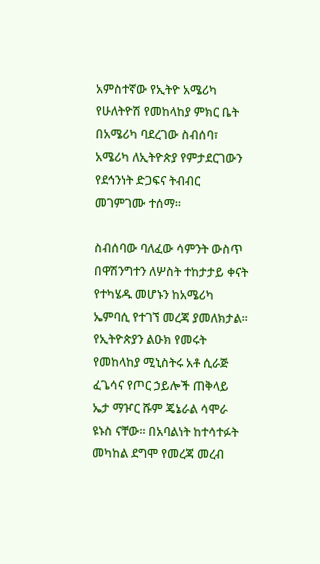አምስተኛው የኢትዮ አሜሪካ የሁለትዮሽ የመከላከያ ምክር ቤት በአሜሪካ ባደረገው ስብሰባ፣ አሜሪካ ለኢትዮጵያ የምታደርገውን የደኅንነት ድጋፍና ትብብር መገምገሙ ተሰማ፡፡

ስብሰባው ባለፈው ሳምንት ውስጥ በዋሽንግተን ለሦስት ተከታታይ ቀናት የተካሄዱ መሆኑን ከአሜሪካ ኤምባሲ የተገኘ መረጃ ያመለክታል፡፡ የኢትዮጵያን ልዑክ የመሩት የመከላከያ ሚኒስትሩ አቶ ሲራጅ ፈጌሳና የጦር ኃይሎች ጠቅላይ ኤታ ማዦር ሹም ጄኔራል ሳሞራ ዩኑስ ናቸው፡፡ በአባልነት ከተሳተፉት መካከል ደግሞ የመረጃ መረብ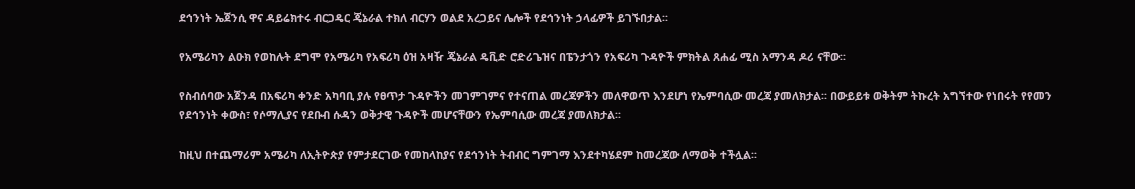ደኅንነት ኤጀንሲ ዋና ዳይሬክተሩ ብርጋዴር ጄኔራል ተክለ ብርሃን ወልደ አረጋይና ሌሎች የደኅንነት ኃላፊዎች ይገኙበታል፡፡

የአሜሪካን ልዑክ የወከሉት ደግሞ የአሜሪካ የአፍሪካ ዕዝ አዛዥ ጄኔራል ዴቪድ ሮድሪጌዝና በፔንታጎን የአፍሪካ ጉዳዮች ምክትል ጸሐፊ ሚስ አማንዳ ዶሪ ናቸው፡፡

የስብሰባው አጀንዳ በአፍሪካ ቀንድ አካባቢ ያሉ የፀጥታ ጉዳዮችን መገምገምና የተናጠል መረጃዎችን መለዋወጥ እንደሆነ የኤምባሲው መረጃ ያመለክታል፡፡ በውይይቱ ወቅትም ትኩረት አግኘተው የነበሩት የየመን የደኅንነት ቀውስ፣ የሶማሊያና የደቡብ ሱዳን ወቅታዊ ጉዳዮች መሆናቸውን የኤምባሲው መረጃ ያመለክታል፡፡

ከዚህ በተጨማሪም አሜሪካ ለኢትዮጵያ የምታደርገው የመከላከያና የደኅንነት ትብብር ግምገማ እንደተካሄደም ከመረጃው ለማወቅ ተችሏል፡፡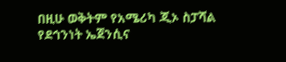በዚሁ ወቅትም የአሜሪካ ጂኦ ስፓሻል የደኅንነት ኤጀንሲና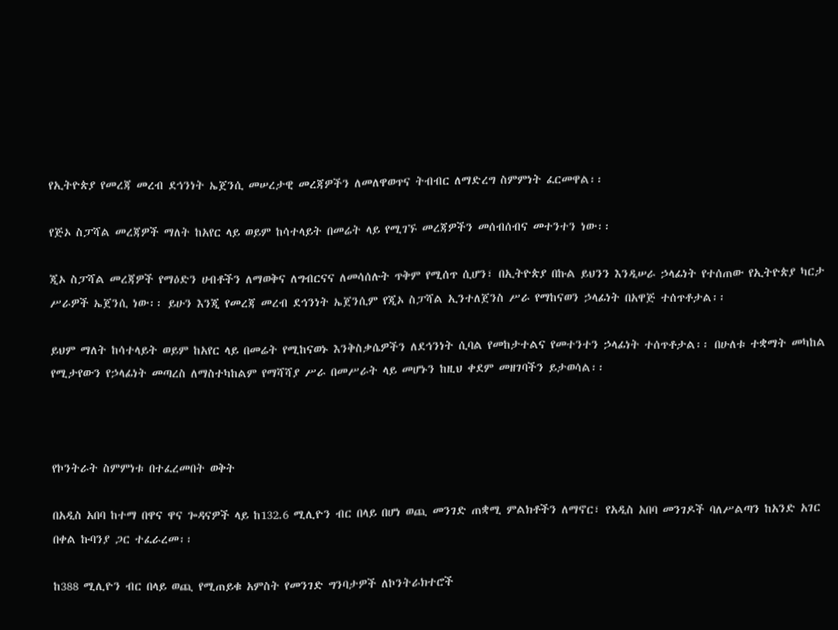የኢትዮጵያ የመረጃ መረብ ደኅንነት ኤጀንሲ መሠረታዊ መረጃዎችን ለመለዋወጥና ትብብር ለማድረግ ስምምነት ፈርመዋል፡፡

የጅኦ ስፓሻል መረጃዎች ማለት ከአየር ላይ ወይም ከሳተላይት በመሬት ላይ የሚገኙ መረጃዎችን መሰብሰብና መተንተን ነው፡፡

ጂኦ ስፓሻል መረጃዎች የማዕድን ሀብቶችን ለማወቅና ለግብርናና ለመሳሰሉት ጥቅም የሚሰጥ ሲሆን፣ በኢትዮጵያ በኩል ይህንን እንዲሠራ ኃላፊነት የተሰጠው የኢትዮጵያ ካርታ ሥራዎች ኤጀንሲ ነው፡፡ ይሁን እንጂ የመረጃ መረብ ደኅንነት ኤጀንሲም የጂኦ ስፓሻል ኢንተለጀንስ ሥራ የማከናወን ኃላፊነት በአዋጅ ተሰጥቶታል፡፡

ይህም ማለት ከሳተላይት ወይም ከአየር ላይ በመሬት የሚከናወኑ እንቅስቃሴዎችን ለደኅንነት ሲባል የመከታተልና የመተንተን ኃላፊነት ተሰጥቶታል፡፡ በሁለቱ ተቋማት መካከል የሚታየውን የኃላፊነት መጣረስ ለማስተካከልም የማሻሻያ ሥራ በመሥራት ላይ መሆኑን ከዚህ ቀደም መዘገባችን ይታወሳል፡፡



የኮንትራት ስምምነቱ በተፈረመበት ወቅት

በአዲስ አበባ ከተማ በዋና ዋና ጐዳናዎች ላይ ከ132.6 ሚሊዮን ብር በላይ በሆነ ወጪ መንገድ ጠቋሚ ምልክቶችን ለማኖር፣ የአዲስ አበባ መንገዶች ባለሥልጣን ከአንድ አገር በቀል ኩባንያ ጋር ተፈራረመ፡፡

ከ388 ሚሊዮን ብር በላይ ወጪ የሚጠይቁ አምስት የመንገድ ግንባታዎች ለኮንትራክተሮች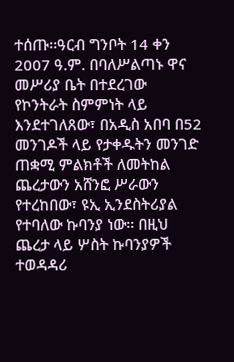ተሰጡ፡፡ዓርብ ግንቦት 14 ቀን 2007 ዓ.ም. በባለሥልጣኑ ዋና መሥሪያ ቤት በተደረገው የኮንትራት ስምምነት ላይ እንደተገለጸው፣ በአዲስ አበባ በ52 መንገዶች ላይ የታቀዱትን መንገድ ጠቋሚ ምልክቶች ለመትከል ጨረታውን አሸንፎ ሥራውን የተረከበው፣ ዩኢ ኢንደስትሪያል የተባለው ኩባንያ ነው፡፡ በዚህ ጨረታ ላይ ሦስት ኩባንያዎች ተወዳዳሪ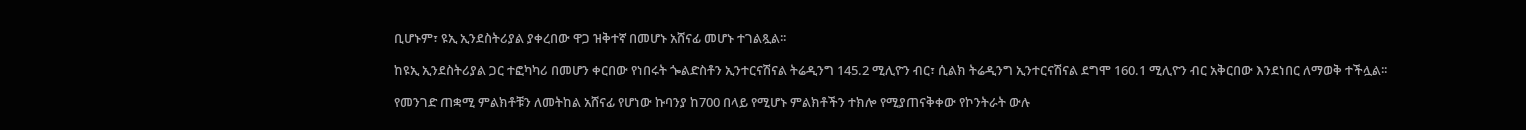ቢሆኑም፣ ዩኢ ኢንደስትሪያል ያቀረበው ዋጋ ዝቅተኛ በመሆኑ አሸናፊ መሆኑ ተገልጿል፡፡

ከዩኢ ኢንደስትሪያል ጋር ተፎካካሪ በመሆን ቀርበው የነበሩት ጐልድስቶን ኢንተርናሽናል ትሬዲንግ 145.2 ሚሊዮን ብር፣ ሲልክ ትሬዲንግ ኢንተርናሽናል ደግሞ 160.1 ሚሊዮን ብር አቅርበው እንደነበር ለማወቅ ተችሏል፡፡

የመንገድ ጠቋሚ ምልክቶቹን ለመትከል አሸናፊ የሆነው ኩባንያ ከ700 በላይ የሚሆኑ ምልክቶችን ተክሎ የሚያጠናቅቀው የኮንትራት ውሉ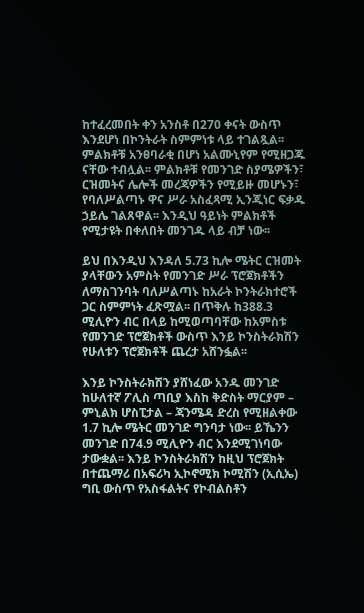ከተፈረመበት ቀን አንስቶ በ270 ቀናት ውስጥ እንደሆነ በኮንትራት ስምምነቱ ላይ ተገልጿል፡፡ ምልክቶቹ አንፀባራቂ በሆነ አልሙኒየም የሚዘጋጁ ናቸው ተብሏል፡፡ ምልክቶቹ የመንገድ ስያሜዎችን፣ ርዝመትና ሌሎች መረጃዎችን የሚይዙ መሆኑን፣ የባለሥልጣኑ ዋና ሥራ አስፈጻሚ ኢንጂነር ፍቃዱ ኃይሌ ገልጸዋል፡፡ እንዲህ ዓይነት ምልክቶች የሚታዩት በቀለበት መንገዱ ላይ ብቻ ነው፡፡

ይህ በእንዲህ እንዳለ 5.73 ኪሎ ሜትር ርዝመት ያላቸውን አምስት የመንገድ ሥራ ፕሮጀክቶችን ለማስገንባት ባለሥልጣኑ ከአራት ኮንትራክተሮች ጋር ስምምነት ፈጽሟል፡፡ በጥቅሉ ከ388.3 ሚሊዮን ብር በላይ ከሚወጣባቸው ከአምስቱ የመንገድ ፕሮጀክቶች ውስጥ እንይ ኮንስትራክሽን የሁለቱን ፕሮጀክቶች ጨረታ አሸንፏል፡፡

እንይ ኮንስትራክሽን ያሸነፈው አንዱ መንገድ ከሁለተኛ ፖሊስ ጣቢያ እስከ ቅድስት ማርያም – ምኒልክ ሆስፒታል – ጃንሜዳ ድረስ የሚዘልቀው 1.7 ኪሎ ሜትር መንገድ ግንባታ ነው፡፡ ይኼንን መንገድ በ74.9 ሚሊዮን ብር እንደሚገነባው ታውቋል፡፡ እንይ ኮንስትራክሽን ከዚህ ፕሮጀክት በተጨማሪ በአፍሪካ ኢኮኖሚክ ኮሚሽን (ኢሲኤ) ግቢ ውስጥ የአስፋልትና የኮብልስቶን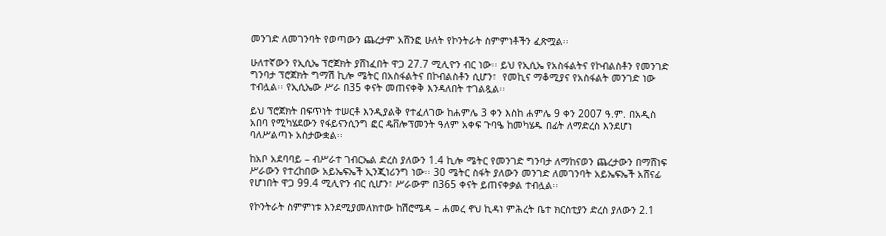መንገድ ለመገንባት የወጣውን ጨረታም አሸንፎ ሁለት የኮንትራት ስምምነቶችን ፈጽሟል፡፡

ሁለተኛውን የኢሲኤ ፕሮጀክት ያሸነፈበት ዋጋ 27.7 ሚሊዮን ብር ነው፡፡ ይህ የኢሲኤ የአስፋልትና የኮብልስቶን የመንገድ ግንባታ ፕሮጀክት ግማሽ ኪሎ ሜትር በአስፋልትና በኮብልስቶን ሲሆን፣  የመኪና ማቆሚያና የአስፋልት መንገድ ነው ተብሏል፡፡ የኢሲኤው ሥራ በ35 ቀናት መጠናቀቅ እንዳለበት ተገልጿል፡፡

ይህ ፕሮጀክት በፍጥነት ተሠርቶ እንዲያልቅ የተፈለገው ከሐምሌ 3 ቀን እስከ ሐምሌ 9 ቀን 2007 ዓ.ም. በአዲስ አበባ የሚካሄደውን የፋይናንሲንግ ፎር ዴቨሎፕመንት ዓለም አቀፍ ጉባዔ ከመካሄዱ በፊት ለማድረስ እንደሆነ ባለሥልጣኑ አስታውቋል፡፡

ከአቦ አደባባይ – ብሥራተ ገብርኤል ድረስ ያለውን 1.4 ኪሎ ሜትር የመንገድ ግንባታ ለማከናወን ጨረታውን በማሸነፍ ሥራውን የተረከበው አይኤፍኤች ኢንጂነሪንግ ነው፡፡ 30 ሜትር ስፋት ያለውን መንገድ ለመገንባት አይኤፍኤች አሸናፊ የሆነበት ዋጋ 99.4 ሚሊዮን ብር ሲሆን፣ ሥራውም በ365 ቀናት ይጠናቀቃል ተብሏል፡፡

የኮንትራት ስምምነቱ እንደሚያመለክተው ከሽሮሜዳ – ሐመረ ኖህ ኪዳነ ምሕረት ቤተ ክርስቲያን ድረስ ያለውን 2.1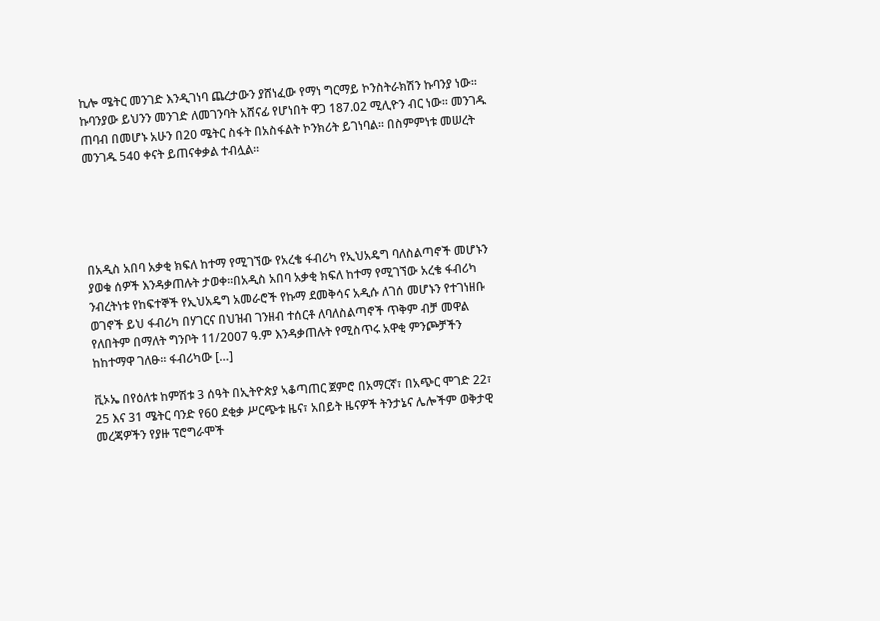ኪሎ ሜትር መንገድ እንዲገነባ ጨረታውን ያሸነፈው የማነ ግርማይ ኮንስትራክሽን ኩባንያ ነው፡፡ ኩባንያው ይህንን መንገድ ለመገንባት አሸናፊ የሆነበት ዋጋ 187.02 ሚሊዮን ብር ነው፡፡ መንገዱ ጠባብ በመሆኑ አሁን በ20 ሜትር ስፋት በአስፋልት ኮንክሪት ይገነባል፡፡ በስምምነቱ መሠረት መንገዱ 540 ቀናት ይጠናቀቃል ተብሏል፡፡





በአዲስ አበባ አቃቂ ክፍለ ከተማ የሚገኘው የአረቄ ፋብሪካ የኢህአዴግ ባለስልጣኖች መሆኑን ያወቁ ሰዎች እንዳቃጠሉት ታወቀ።በአዲስ አበባ አቃቂ ክፍለ ከተማ የሚገኘው አረቄ ፋብሪካ ንብረትነቱ የከፍተኞች የኢህአዴግ አመራሮች የኩማ ደመቅሳና አዲሱ ለገሰ መሆኑን የተገነዘቡ ወገኖች ይህ ፋብሪካ በሃገርና በህዝብ ገንዘብ ተሰርቶ ለባለስልጣኖች ጥቅም ብቻ መዋል የለበትም በማለት ግንቦት 11/2007 ዓ.ም እንዳቃጠሉት የሚስጥሩ አዋቂ ምንጮቻችን ከከተማዋ ገለፁ። ፋብሪካው […]

ቪኦኤ በየዕለቱ ከምሽቱ 3 ሰዓት በኢትዮጵያ ኣቆጣጠር ጀምሮ በአማርኛ፣ በአጭር ሞገድ 22፣ 25 እና 31 ሜትር ባንድ የ60 ደቂቃ ሥርጭቱ ዜና፣ አበይት ዜናዎች ትንታኔና ሌሎችም ወቅታዊ መረጃዎችን የያዙ ፕሮግራሞች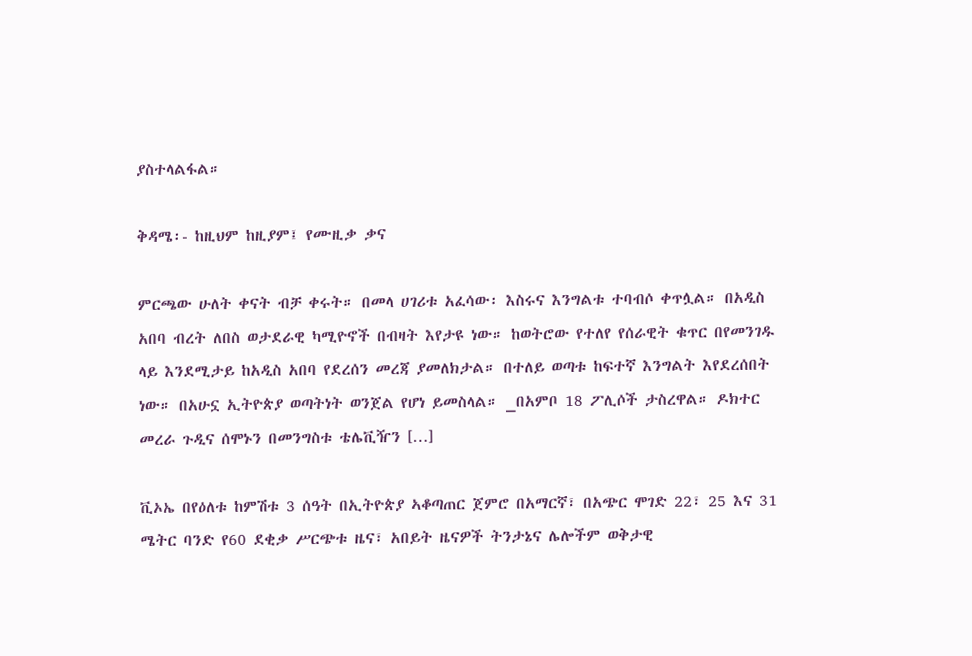ያስተላልፋል።

ቅዳሜ፡- ከዚህም ከዚያም፤ የሙዚቃ ቃና

ምርጫው ሁለት ቀናት ብቻ ቀሩት። በመላ ሀገሪቱ አፈሳው፡ እስሩና እንግልቱ ተባብሶ ቀጥሏል። በአዲስ አበባ ብረት ለበስ ወታደራዊ ካሚዮኖች በብዛት እየታዩ ነው። ከወትሮው የተለየ የሰራዊት ቁጥር በየመንገዱ ላይ እንደሚታይ ከአዲስ አበባ የደረሰን መረጃ ያመለክታል። በተለይ ወጣቱ ከፍተኛ እንግልት እየደረሰበት ነው። በአሁኗ ኢትዮጵያ ወጣትነት ወንጀል የሆነ ይመስላል። _በአምቦ 18 ፖሊሶች ታስረዋል። ዶክተር መረራ ጉዲና ሰሞኑን በመንግስቱ ቴሌቪዥን […]

ቪኦኤ በየዕለቱ ከምሽቱ 3 ሰዓት በኢትዮጵያ ኣቆጣጠር ጀምሮ በአማርኛ፣ በአጭር ሞገድ 22፣ 25 እና 31 ሜትር ባንድ የ60 ደቂቃ ሥርጭቱ ዜና፣ አበይት ዜናዎች ትንታኔና ሌሎችም ወቅታዊ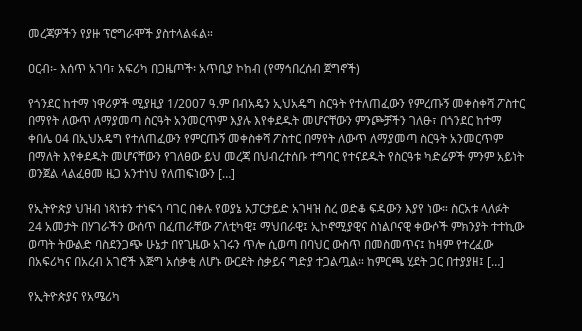መረጃዎችን የያዙ ፕሮግራሞች ያስተላልፋል።

ዐርብ፡- እሰጥ አገባ፣ አፍሪካ በጋዜጦች፡ አጥቢያ ኮከብ (የማኅበረሰብ ጀግኖች)

የጎንደር ከተማ ነዋሪዎች ሚያዚያ 1/2007 ዓ.ም በብአዴን ኢህአዴግ ስርዓት የተለጠፈውን የምረጡኝ መቀስቀሻ ፖስተር በማየት ለውጥ ለማያመጣ ስርዓት አንመርጥም እያሉ እየቀደዱት መሆናቸውን ምንጮቻችን ገለፁ፣ በጎንደር ከተማ ቀበሌ 04 በኢህአዴግ የተለጠፈውን የምርጡኝ መቀስቀሻ ፖስተር በማየት ለውጥ ለማያመጣ ስርዓት አንመርጥም በማለት እየቀደዱት መሆናቸውን የገለፀው ይህ መረጃ በህብረተሰቡ ተግባር የተናደዱት የስርዓቱ ካድሬዎች ምንም አይነት ወንጀል ላልፈፀመ ዜጋ አንተነህ የለጠፍነውን […]

የኢትዮጵያ ህዝብ ነጻነቱን ተነፍጎ ባገር በቀሉ የወያኔ አፓርታይድ አገዛዝ ስረ ወድቆ ፍዳውን እያየ ነው። ስርአቱ ላለፉት 24 አመታት በሃገራችን ውሰጥ በፈጠራቸው ፖለቲካዊ፤ ማህበራዊ፤ ኢኮኖሚያዊና ስነልቦናዊ ቀውሶች ምክንያት ተተኪው ወጣት ትውልድ ባስደንጋጭ ሁኔታ በየጊዜው አገሩን ጥሎ ሲወጣ በባህር ውስጥ በመስመጥና፤ ከዛም የተረፈው በአፍሪካና በአረብ አገሮች እጅግ አሰቃቂ ለሆኑ ውርደት ስቃይና ግድያ ተጋልጧል። ከምርጫ ሂደት ጋር በተያያዘ፤ […]

የኢትዮጵያና የአሜሪካ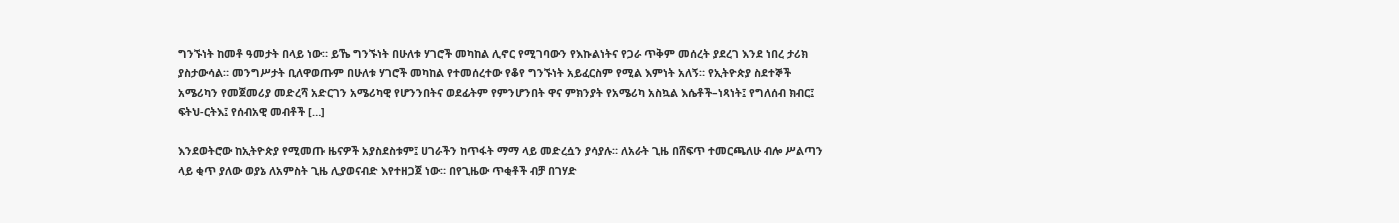ግንኙነት ከመቶ ዓመታት በላይ ነው። ይኼ ግንኙነት በሁለቱ ሃገሮች መካከል ሊኖር የሚገባውን የእኩልነትና የጋራ ጥቅም መሰረት ያደረገ እንደ ነበረ ታሪክ ያስታውሳል። መንግሥታት ቢለዋወጡም በሁለቱ ሃገሮች መካከል የተመሰረተው የቆየ ግንኙነት አይፈርስም የሚል እምነት አለኝ። የኢትዮጵያ ስደተኞች አሜሪካን የመጀመሪያ መድረሻ አድርገን አሜሪካዊ የሆንንበትና ወደፊትም የምንሆንበት ዋና ምክንያት የአሜሪካ አስኳል እሴቶች–ነጻነት፤ የግለሰብ ክብር፤ ፍትህ-ርትእ፤ የሰብአዊ መብቶች […]

እንደወትሮው ከኢትዮጵያ የሚመጡ ዜናዎች አያስደስቱም፤ ሀገራችን ከጥፋት ማማ ላይ መድረሷን ያሳያሉ። ለአራት ጊዜ በሸፍጥ ተመርጫለሁ ብሎ ሥልጣን ላይ ቂጥ ያለው ወያኔ ለአምስት ጊዜ ሊያወናብድ እየተዘጋጀ ነው። በየጊዜው ጥቂቶች ብቻ በገሃድ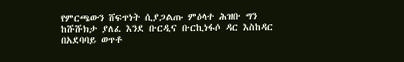የምርጫውን ሸፍጥነት ሲያጋልጡ ምዕላተ ሕዝቡ ግን ከሹሹክታ ያለፈ እንደ ቡርዲና ቡርኪነፋሶ ዳር እስከዳር በአደባባይ ወጥቶ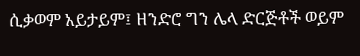ሲቃወም አይታይም፤ ዘንድሮ ግን ሌላ ድርጅቶች ወይም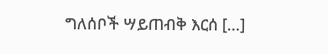ግለሰቦች ሣይጠብቅ እርሰ […]